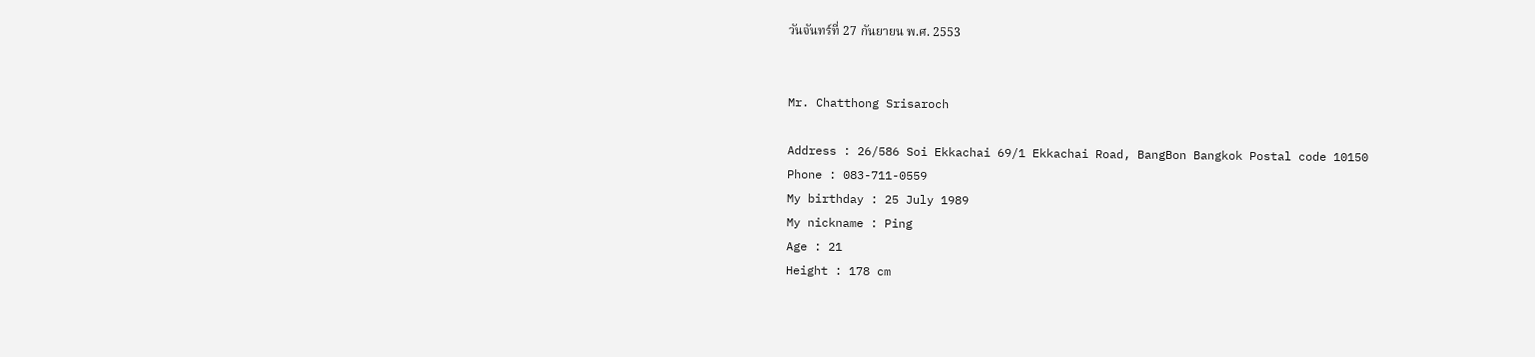วันจันทร์ที่ 27 กันยายน พ.ศ. 2553


Mr. Chatthong Srisaroch

Address : 26/586 Soi Ekkachai 69/1 Ekkachai Road, BangBon Bangkok Postal code 10150
Phone : 083-711-0559
My birthday : 25 July 1989
My nickname : Ping
Age : 21
Height : 178 cm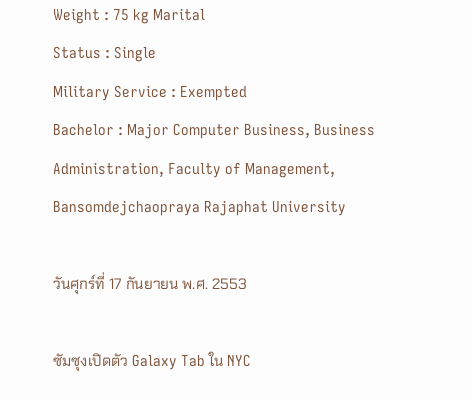Weight : 75 kg Marital
Status : Single
Military Service : Exempted
Bachelor : Major Computer Business, Business Administration, Faculty of Management, Bansomdejchaopraya Rajaphat University

วันศุกร์ที่ 17 กันยายน พ.ศ. 2553

ซัมซุงเปิดตัว Galaxy Tab ใน NYC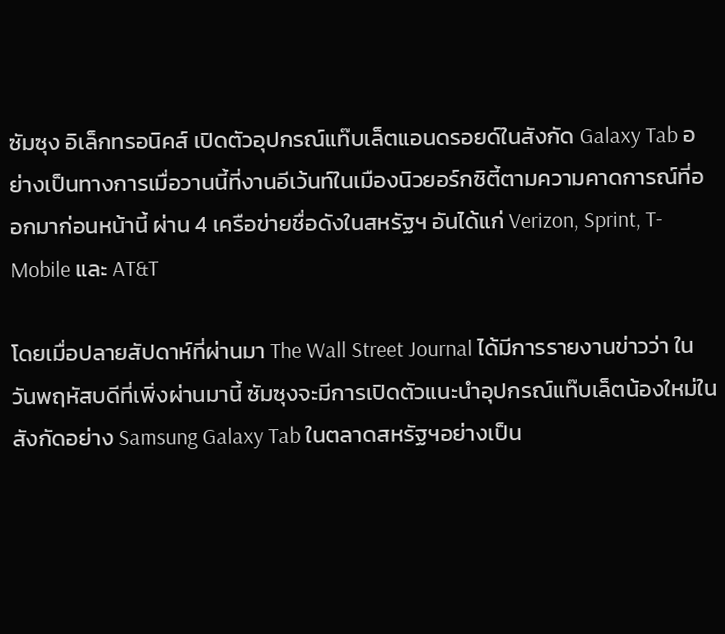ซัมซุง อิเล็กทรอนิคส์ เปิดตัวอุปกรณ์แท๊บเล็ตแอนดรอยด์ในสังกัด Galaxy Tab อย่างเป็นทางการเมื่อวานนี้ที่งานอีเว้นท์ในเมืองนิวยอร์กซิตี้ตามความคาดการณ์ที่ออกมาก่อนหน้านี้ ผ่าน 4 เครือข่ายชื่อดังในสหรัฐฯ อันได้แก่ Verizon, Sprint, T-Mobile และ AT&T

โดยเมื่อปลายสัปดาห์ที่ผ่านมา The Wall Street Journal ได้มีการรายงานข่าวว่า ในวันพฤหัสบดีที่เพิ่งผ่านมานี้ ซัมซุงจะมีการเปิดตัวแนะนำอุปกรณ์แท๊บเล็ตน้องใหม่ในสังกัดอย่าง Samsung Galaxy Tab ในตลาดสหรัฐฯอย่างเป็น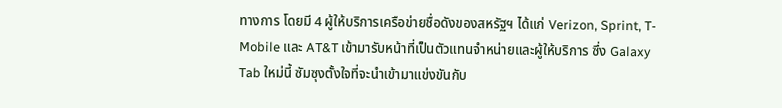ทางการ โดยมี 4 ผู้ให้บริการเครือข่ายชื่อดังของสหรัฐฯ ได้แก่ Verizon, Sprint, T-Mobile และ AT&T เข้ามารับหน้าที่เป็นตัวแทนจำหน่ายและผู้ให้บริการ ซึ่ง Galaxy Tab ใหม่นี้ ซัมซุงตั้งใจที่จะนำเข้ามาแข่งขันกับ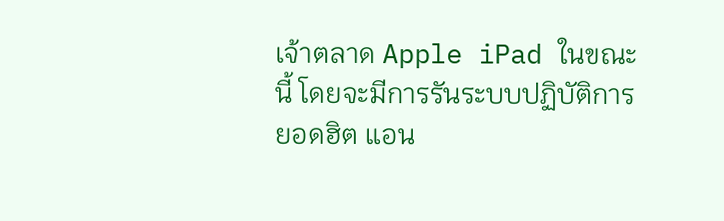เจ้าตลาด Apple iPad ในขณะนี้ โดยจะมีการรันระบบปฏิบัติการยอดฮิต แอน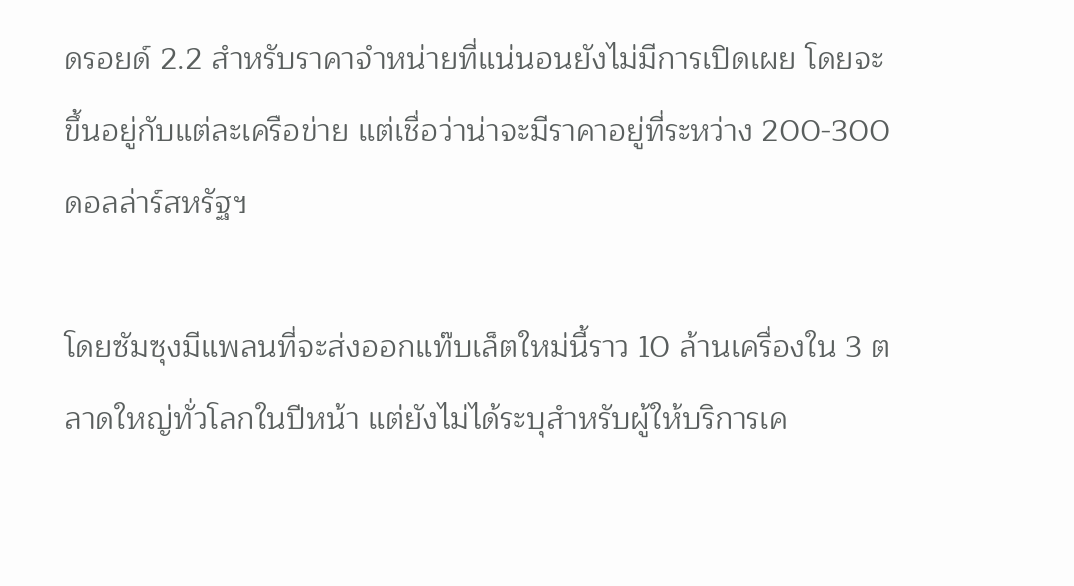ดรอยด์ 2.2 สำหรับราคาจำหน่ายที่แน่นอนยังไม่มีการเปิดเผย โดยจะขึ้นอยู่กับแต่ละเครือข่าย แต่เชื่อว่าน่าจะมีราคาอยู่ที่ระหว่าง 200-300ดอลล่าร์สหรัฐฯ

โดยซัมซุงมีแพลนที่จะส่งออกแท๊บเล็ตใหม่นี้ราว 10 ล้านเครื่องใน 3 ตลาดใหญ่ทั่วโลกในปีหน้า แต่ยังไม่ได้ระบุสำหรับผู้ให้บริการเค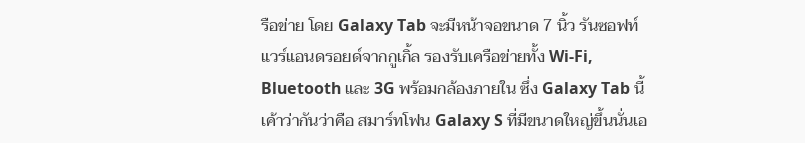รือข่าย โดย Galaxy Tab จะมีหน้าจอขนาด 7 นิ้ว รันซอฟท์แวร์แอนดรอยด์จากกูเกิ้ล รองรับเครือข่ายทั้ง Wi-Fi, Bluetooth และ 3G พร้อมกล้องภายใน ซึ่ง Galaxy Tab นี้ เค้าว่ากันว่าคือ สมาร์ทโฟน Galaxy S ที่มีขนาดใหญ่ขึ้นนั่นเอ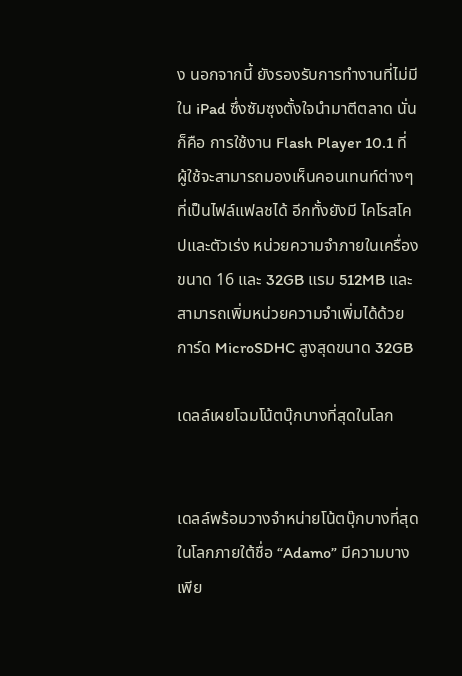ง นอกจากนี้ ยังรองรับการทำงานที่ไม่มีใน iPad ซึ่งซัมซุงตั้งใจนำมาตีตลาด นั่นก็คือ การใช้งาน Flash Player 10.1 ที่ผู้ใช้จะสามารถมองเห็นคอนเทนท์ต่างๆที่เป็นไฟล์แฟลชได้ อีกทั้งยังมี ไคโรสโคปและตัวเร่ง หน่วยความจำภายในเครื่องขนาด 16 และ 32GB แรม 512MB และสามารถเพิ่มหน่วยความจำเพิ่มได้ด้วยการ์ด MicroSDHC สูงสุดขนาด 32GB

เดลล์เผยโฉมโน้ตบุ๊กบางที่สุดในโลก


เดลล์พร้อมวางจำหน่ายโน้ตบุ๊กบางที่สุดในโลกภายใต้ชื่อ “Adamo” มีความบางเพีย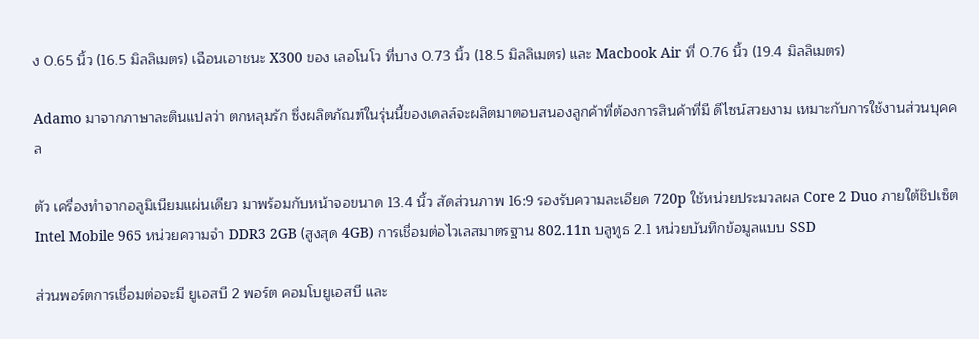ง 0.65 นิ้ว (16.5 มิลลิเมตร) เฉือนเอาชนะ X300 ของ เลอโนโว ที่บาง 0.73 นิ้ว (18.5 มิลลิเมตร) และ Macbook Air ที่ 0.76 นิ้ว (19.4 มิลลิเมตร)

Adamo มาจากภาษาละตินแปลว่า ตกหลุมรัก ซึ่งผลิตภัณฑ์ในรุ่นนี้ของเดลล์จะผลิตมาตอบสนองลูกค้าที่ต้องการสินค้าที่มี ดีไซน์สวยงาม เหมาะกับการใช้งานส่วนบุคคล

ตัว เครื่องทำจากอลูมิเนียมแผ่นเดียว มาพร้อมกับหน้าจอขนาด 13.4 นิ้ว สัดส่วนภาพ 16:9 รองรับความละเอียด 720p ใช้หน่วยประมวลผล Core 2 Duo ภายใต้ชิปเซ็ต Intel Mobile 965 หน่วยความจำ DDR3 2GB (สูงสุด 4GB) การเชื่อมต่อไวเลสมาตรฐาน 802.11n บลูทูธ 2.1 หน่วยบันทึกข้อมูลแบบ SSD

ส่วนพอร์ตการเชื่อมต่อจะมี ยูเอสบี 2 พอร์ต คอมโบยูเอสบี และ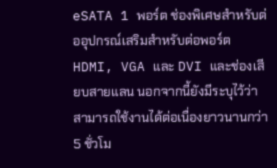eSATA 1 พอร์ต ช่องพิเศษสำหรับต่ออุปกรณ์เสริมสำหรับต่อพอร์ต HDMI, VGA และ DVI และช่องเสียบสายแลน นอกจากนี้ยังมีระบุไว้ว่าสามารถใช้งานได้ต่อเนื่องยาวนานกว่า 5 ชั่วโม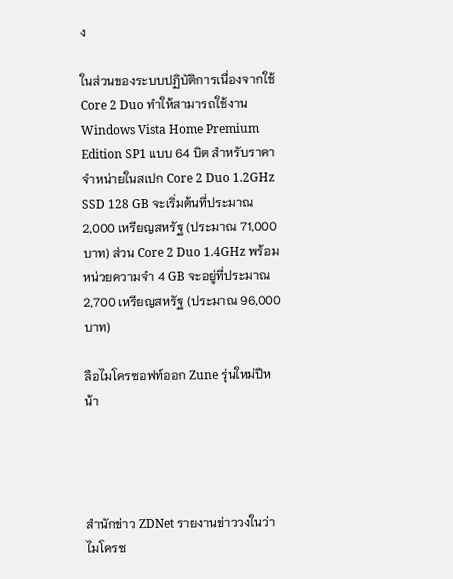ง

ในส่วนของระบบปฏิบัติการเนื่องจากใช้ Core 2 Duo ทำให้สามารถใช้งาน Windows Vista Home Premium Edition SP1 แบบ 64 บิต สำหรับราคาจำหน่ายในสเปก Core 2 Duo 1.2GHz SSD 128 GB จะเริ่มต้นที่ประมาณ 2,000 เหรียญสหรัฐ (ประมาณ 71,000 บาท) ส่วน Core 2 Duo 1.4GHz พร้อมหน่วยความจำ 4 GB จะอยู่ที่ประมาณ 2,700 เหรียญสหรัฐ (ประมาณ 96,000 บาท)

ลือไมโครซอฟท์ออก Zune รุ่นใหม่ปีหน้า




สำนักข่าว ZDNet รายงานข่าววงในว่า ไมโครซ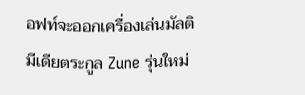อฟท์จะออกเครื่องเล่นมัลติมีเดียตระกูล Zune รุ่นใหม่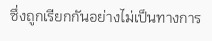ซึ่งถูกเรียกกันอย่างไม่เป็นทางการ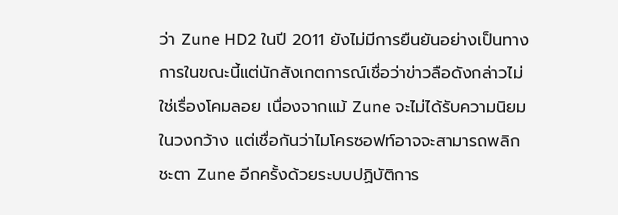ว่า Zune HD2 ในปี 2011 ยังไม่มีการยืนยันอย่างเป็นทางการในขณะนี้แต่นักสังเกตการณ์เชื่อว่าข่าวลือดังกล่าวไม่ใช่เรื่องโคมลอย เนื่องจากแม้ Zune จะไม่ได้รับความนิยมในวงกว้าง แต่เชื่อกันว่าไมโครซอฟท์อาจจะสามารถพลิกชะตา Zune อีกครั้งด้วยระบบปฏิบัติการ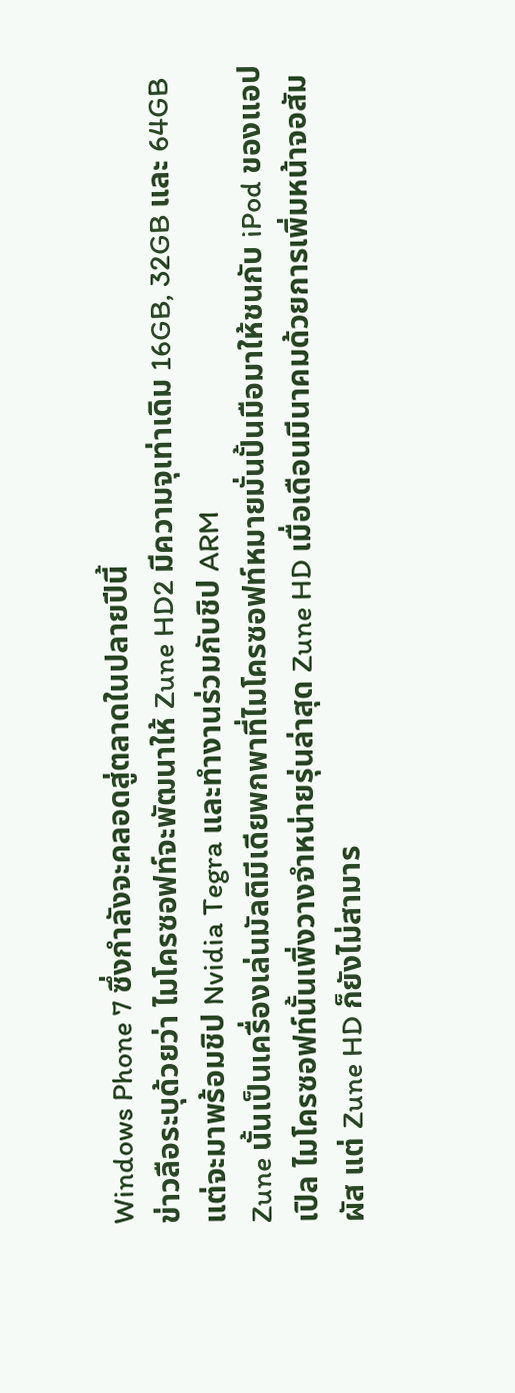Windows Phone 7 ซึ่งกำลังจะคลอดสู่ตลาดในปลายปีนี้
ข่าวลือระบุด้วยว่า ไมโครซอฟท์จะพัฒนาให้ Zune HD2 มีความจุเท่าเดิม 16GB, 32GB และ 64GB แต่จะมาพร้อมชิป Nvidia Tegra และทำงานร่วมกับชิป ARM
Zune นั้นเป็นเครื่องเล่นมัลติมีเดียพกพาที่ไมโครซอฟท์หมายมั่นปั้นมือมาให้ชนกับ iPod ของแอปเปิล ไมโครซอฟท์นั้นเพิ่งวางจำหน่ายรุ่นล่าสุด Zune HD เมื่อเดือนมีนาคมด้วยการเพิ่มหน้าจอสัมผัส แต่ Zune HD ก็ยังไม่สามาร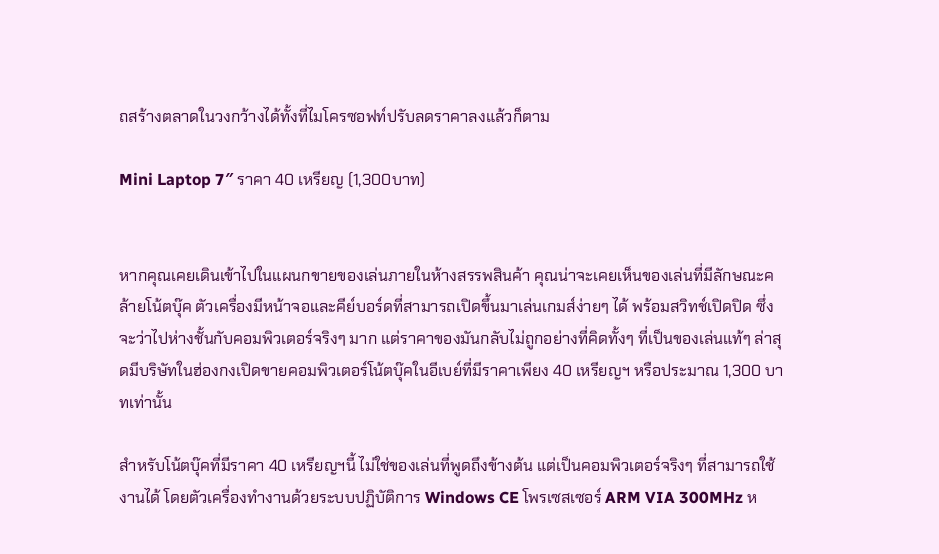ถสร้างตลาดในวงกว้างได้ทั้งที่ไมโครซอฟท์ปรับลดราคาลงแล้วก็ตาม

Mini Laptop 7″ ราคา 40 เหรียญ (1,300บาท)


หากคุณเคยเดินเข้าไปในแผนกขายของเล่นภายในห้างสรรพสินค้า คุณน่าจะเคยเห็นของเล่นที่มีลักษณะคล้ายโน้ตบุ๊ค ตัวเครื่องมีหน้าจอและคีย์บอร์ดที่สามารถเปิดขึ้นมาเล่นเกมส์ง่ายๆ ได้ พร้อมสวิทช์เปิดปิด ซึ่งจะว่าไปห่างชั้นกับคอมพิวเตอร์จริงๆ มาก แต่ราคาของมันกลับไม่ถูกอย่างที่คิดทั้งๆ ที่เป็นของเล่นแท้ๆ ล่าสุดมีบริษัทในฮ่องกงเปิดขายคอมพิวเตอร์โน้ตบุ๊คในอีเบย์ที่มีราคาเพียง 40 เหรียญฯ หรือประมาณ 1,300 บาทเท่านั้น

สำหรับโน้ตบุ๊คที่มีราคา 40 เหรียญฯนี้ ไม่ใช่ของเล่นที่พูดถึงข้างต้น แต่เป็นคอมพิวเตอร์จริงๆ ที่สามารถใช้งานได้ โดยตัวเครื่องทำงานด้วยระบบปฏิบัติการ Windows CE โพรเซสเซอร์ ARM VIA 300MHz ห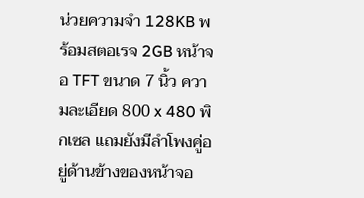น่วยความจำ 128KB พร้อมสตอเรจ 2GB หน้าจอ TFT ขนาด 7 นิ้ว ความละเอียด 800 x 480 พิกเซล แถมยังมีลำโพงคู่อยู่ด้านข้างของหน้าจอ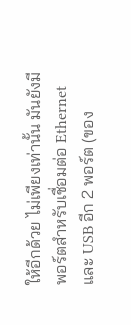ให้อีกด้วย ไม่เพียงเท่านั้น มันยังมีพอร์ตสำหรับเชื่อมต่อ Ethernet และ USB อีก 2 พอร์ต (ของ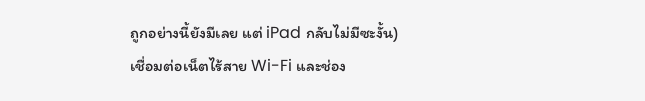ถูกอย่างนี้ยังมีเลย แต่ iPad กลับไม่มีซะงั้น) เชื่อมต่อเน็ตไร้สาย Wi-Fi และช่อง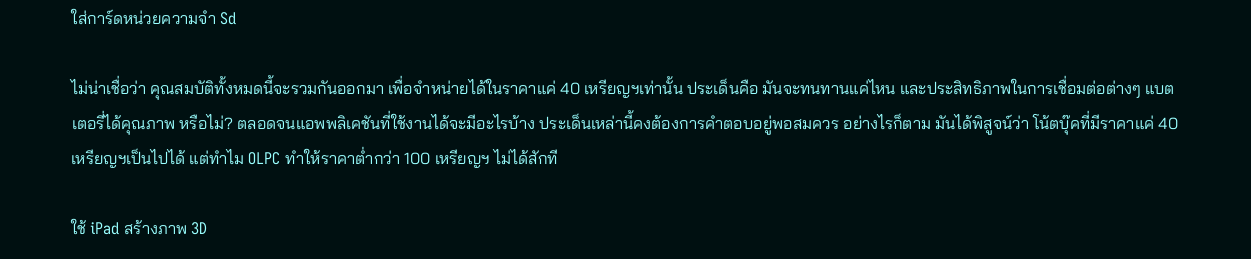ใส่การ์ดหน่วยความจำ Sd

ไม่น่าเชื่อว่า คุณสมบัติทั้งหมดนี้จะรวมกันออกมา เพื่อจำหน่ายได้ในราคาแค่ 40 เหรียญฯเท่านั้น ประเด็นคือ มันจะทนทานแค่ไหน และประสิทธิภาพในการเชื่อมต่อต่างๆ แบตเตอรี่ได้คุณภาพ หรือไม่? ตลอดจนแอพพลิเคชันที่ใช้งานได้จะมีอะไรบ้าง ประเด็นเหล่านี้คงต้องการคำตอบอยู่พอสมควร อย่างไรก็ตาม มันได้พิสูจน์ว่า โน้ตบุ๊คที่มีราคาแค่ 40 เหรียญฯเป็นไปได้ แต่ทำไม OLPC ทำให้ราคาต่ำกว่า 100 เหรียญฯ ไม่ได้สักที

ใช้ iPad สร้างภาพ 3D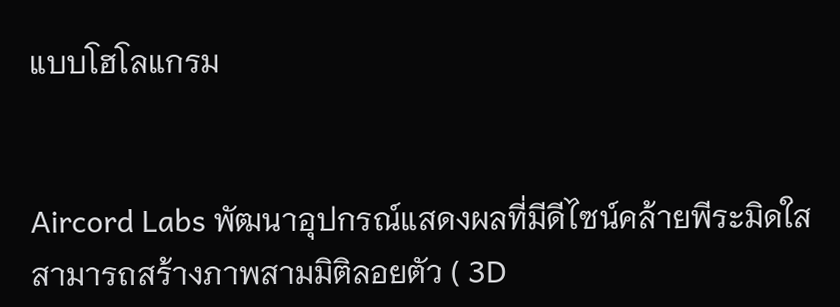แบบโฮโลแกรม


Aircord Labs พัฒนาอุปกรณ์แสดงผลที่มีดีไซน์คล้ายพีระมิดใส สามารถสร้างภาพสามมิติลอยตัว ( 3D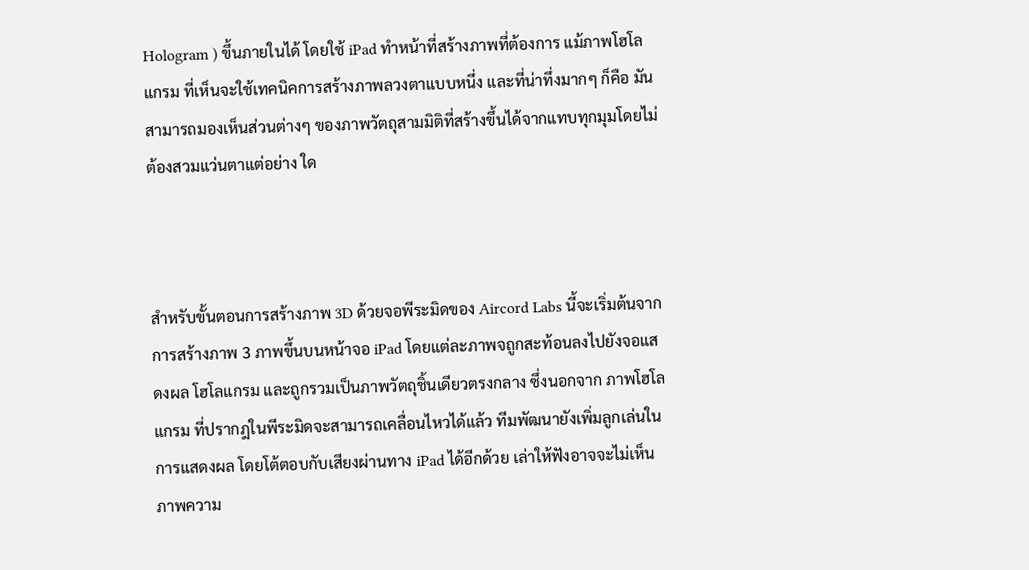Hologram ) ขึ้นภายในได้ โดยใช้ iPad ทำหน้าที่สร้างภาพที่ต้องการ แม้ภาพโฮโลแกรม ที่เห็นจะใช้เทคนิคการสร้างภาพลวงตาแบบหนึ่ง และที่น่าทึ่งมากๆ ก็คือ มันสามารถมองเห็นส่วนต่างๆ ของภาพวัตถุสามมิติที่สร้างขึ้นได้จากแทบทุกมุมโดยไม่ต้องสวมแว่นตาแต่อย่าง ใด



สำหรับขั้นตอนการสร้างภาพ 3D ด้วยจอพีระมิดของ Aircord Labs นี้จะเริ่มต้นจากการสร้างภาพ 3 ภาพขึ้นบนหน้าจอ iPad โดยแต่ละภาพจถูกสะท้อนลงไปยังจอแสดงผล โฮโลแกรม และถูกรวมเป็นภาพวัตถุชิ้นเดียวตรงกลาง ซึ่งนอกจาก ภาพโฮโลแกรม ที่ปรากฎในพีระมิดจะสามารถเคลื่อนไหวได้แล้ว ทีมพัฒนายังเพิ่มลูกเล่นในการแสดงผล โดยโต้ตอบกับเสียงผ่านทาง iPad ได้อีกด้วย เล่าให้ฟังอาจจะไม่เห็นภาพความ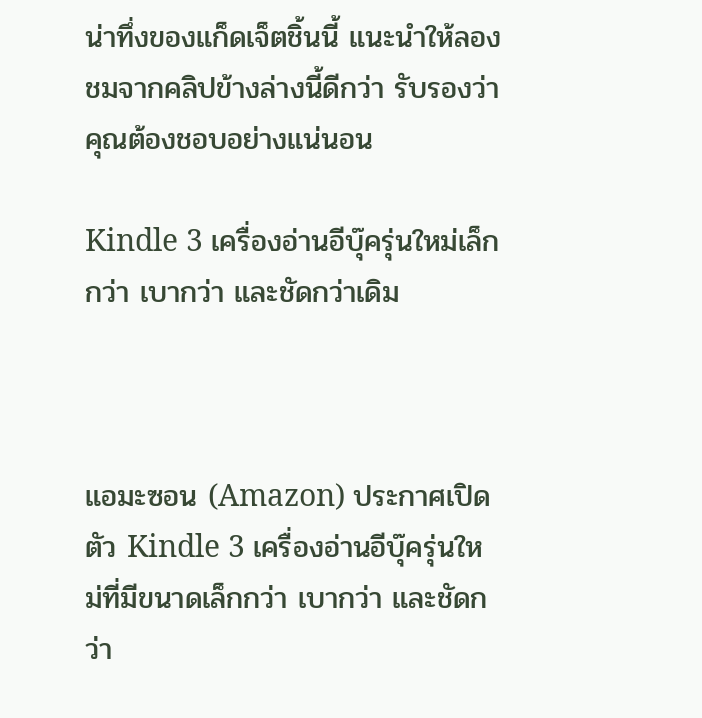น่าทึ่งของแก็ดเจ็ตชิ้นนี้ แนะนำให้ลองชมจากคลิปข้างล่างนี้ดีกว่า รับรองว่า คุณต้องชอบอย่างแน่นอน

Kindle 3 เครื่องอ่านอีบุ๊ครุ่นใหม่เล็กกว่า เบากว่า และชัดกว่าเดิม



แอมะซอน (Amazon) ประกาศเปิดตัว Kindle 3 เครื่องอ่านอีบุ๊ครุ่นใหม่ที่มีขนาดเล็กกว่า เบากว่า และชัดกว่า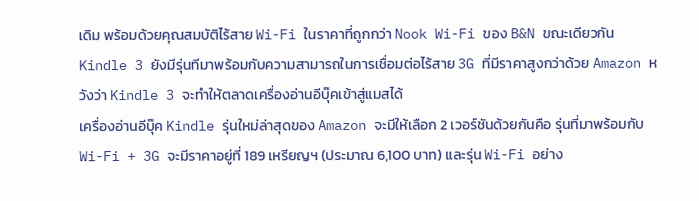เดิม พร้อมด้วยคุณสมบัติไร้สาย Wi-Fi ในราคาที่ถูกกว่า Nook Wi-Fi ของ B&N ขณะเดียวกัน Kindle 3 ยังมีรุ่นทีมาพร้อมกับความสามารถในการเชื่อมต่อไร้สาย 3G ที่มีราคาสูงกว่าด้วย Amazon หวังว่า Kindle 3 จะทำให้ตลาดเครื่องอ่านอีบุ๊คเข้าสู่แมสได้
เครื่องอ่านอีบุ๊ค Kindle รุ่นใหม่ล่าสุดของ Amazon จะมีให้เลือก 2 เวอร์ชันด้วยกันคือ รุ่นที่มาพร้อมกับ Wi-Fi + 3G จะมีราคาอยู่ที่ 189 เหรียญฯ (ประมาณ 6,100 บาท) และรุ่น Wi-Fi อย่าง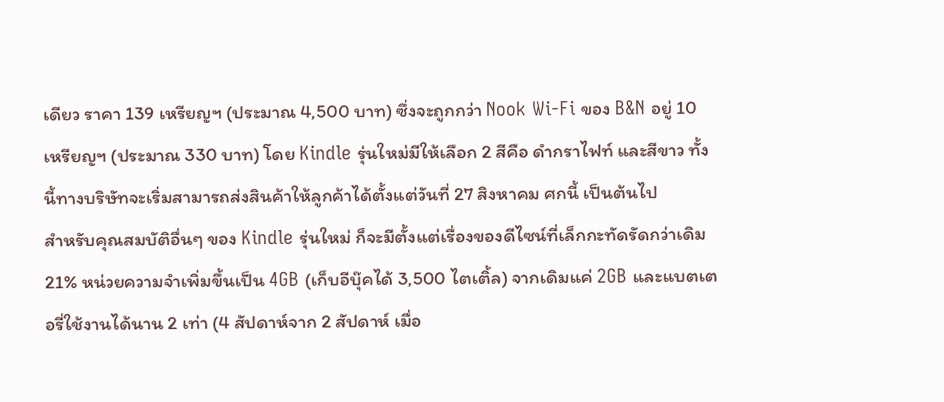เดียว ราคา 139 เหรียญฯ (ประมาณ 4,500 บาท) ซึ่งจะถูกกว่า Nook Wi-Fi ของ B&N อยู่ 10 เหรียญฯ (ประมาณ 330 บาท) โดย Kindle รุ่นใหม่มีให้เลือก 2 สีคือ ดำกราไฟท์ และสีขาว ทั้งนี้ทางบริษัทจะเริ่มสามารถส่งสินค้าให้ลูกค้าได้ตั้งแต่วันที่ 27 สิงหาคม ศกนี้ เป็นต้นไป
สำหรับคุณสมบัติอื่นๆ ของ Kindle รุ่นใหม่ ก็จะมีตั้งแต่เรื่องของดีไซน์ที่เล็กกะทัดรัดกว่าเดิม 21% หน่วยความจำเพิ่มขึ้นเป็น 4GB (เก็บอีบุ๊คได้ 3,500 ไตเติ้ล) จากเดิมแค่ 2GB และแบตเตอรี่ใช้งานได้นาน 2 เท่า (4 สัปดาห์จาก 2 สัปดาห์ เมื่อ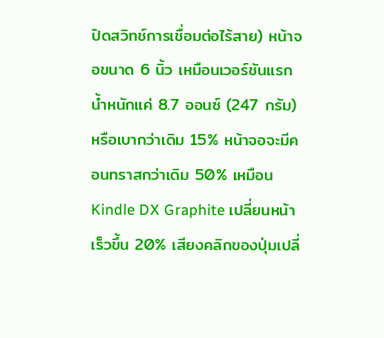ปิดสวิทช์การเชื่อมต่อไร้สาย) หน้าจอขนาด 6 นิ้ว เหมือนเวอร์ชันแรก น้ำหนักแค่ 8.7 ออนซ์ (247 กรัม) หรือเบากว่าเดิม 15% หน้าจอจะมีคอนทราสกว่าเดิม 50% เหมือน Kindle DX Graphite เปลี่ยนหน้าเร็วขึ้น 20% เสียงคลิกของปุ่มเปลี่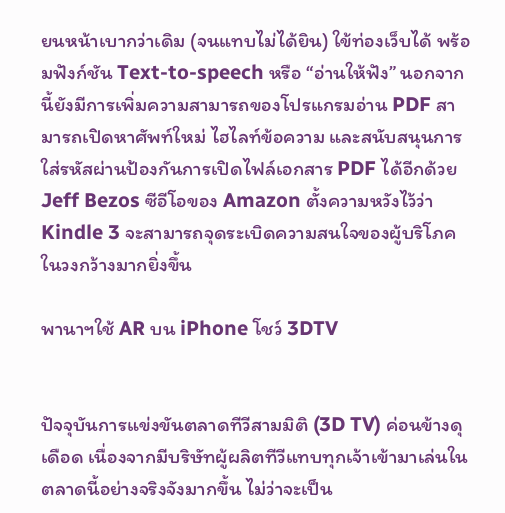ยนหน้าเบากว่าเดิม (จนแทบไม่ได้ยิน) ใข้ท่องเว็บได้ พร้อมฟังก์ชัน Text-to-speech หรือ “อ่านให้ฟัง” นอกจากนี้ยังมีการเพิ่มความสามารถของโปรแกรมอ่าน PDF สามารถเปิดหาศัพท์ใหม่ ไฮไลท์ข้อความ และสนับสนุนการใส่รหัสผ่านป้องกันการเปิดไฟล์เอกสาร PDF ได้อีกด้วย Jeff Bezos ซีอีโอของ Amazon ตั้งความหวังไว้ว่า Kindle 3 จะสามารถจุดระเบิดความสนใจของผู้บริโภคในวงกว้างมากยิ่งขึ้น

พานาฯใช้ AR บน iPhone โชว์ 3DTV


ปัจจุบันการแข่งขันตลาดทีวีสามมิติ (3D TV) ค่อนข้างดุเดือด เนื่องจากมีบริษัทผู้ผลิตทีวีแทบทุกเจ้าเข้ามาเล่นในตลาดนี้อย่างจริงจังมากขึ้น ไม่ว่าจะเป็น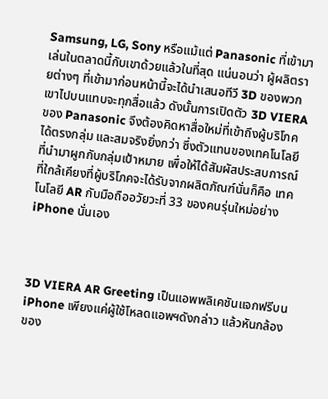Samsung, LG, Sony หรือแม้แต่ Panasonic ที่เข้ามาเล่นในตลาดนี้กับเขาด้วยแล้วในที่สุด แน่นอนว่า ผู้ผลิตรายต่างๆ ที่เข้ามาก่อนหน้านี้จะได้นำเสนอทีวี 3D ของพวกเขาไปบนแทบจะทุกสื่อแล้ว ดังนั้นการเปิดตัว 3D VIERA ของ Panasonic จึงต้องคิดหาสื่อใหม่ที่เข้าถึงผู้บริโภคได้ตรงกลุ่ม และสมจริงยิ่งกว่า ซึ่งตัวแทนของเทคโนโลยีที่นำมาผูกกับกลุ่มเป้าหมาย เพื่อให้ได้สัมผัสประสบการณ์ที่ใกล้เคียงที่ผู้บริโภคจะได้รับจากผลิตภัณฑ์นั่นก็คือ เทคโนโลยี AR กับมือถืออวัยวะที่ 33 ของคนรุ่นใหม่อย่าง iPhone นั่นเอง



3D VIERA AR Greeting เป็นแอพพลิเคชันแจกฟรีบน iPhone เพียงแค่ผู้ใช้โหลดแอพฯดังกล่าว แล้วหันกล้องของ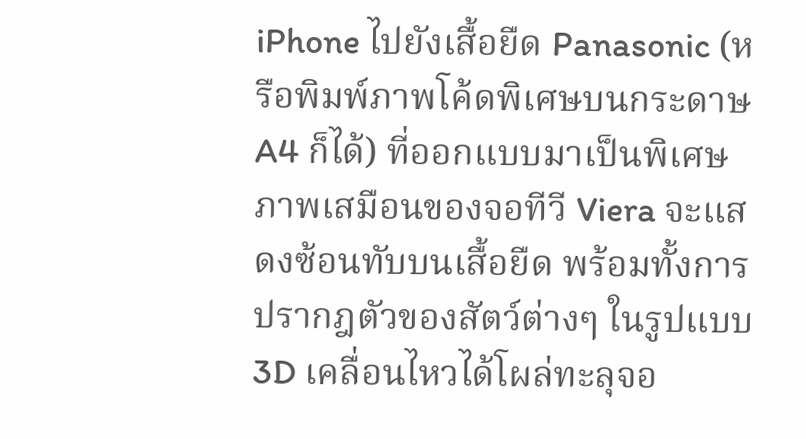iPhone ไปยังเสื้อยืด Panasonic (หรือพิมพ์ภาพโค้ดพิเศษบนกระดาษ A4 ก็ได้) ที่ออกแบบมาเป็นพิเศษ ภาพเสมือนของจอทีวี Viera จะแสดงซ้อนทับบนเสื้อยืด พร้อมทั้งการปรากฎตัวของสัตว์ต่างๆ ในรูปแบบ 3D เคลื่อนไหวได้โผล่ทะลุจอ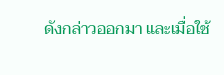ดังกล่าวออกมา และเมื่อใช้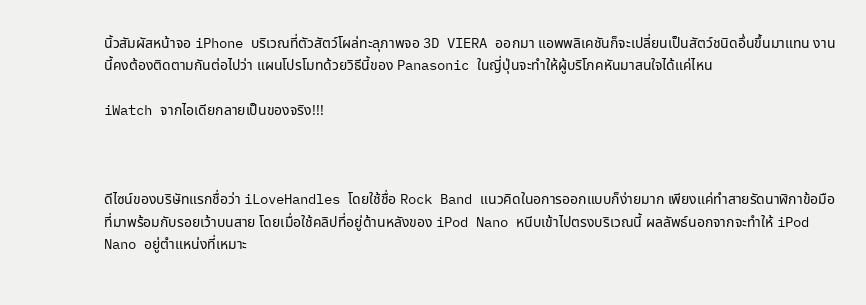นิ้วสัมผัสหน้าจอ iPhone บริเวณที่ตัวสัตว์โผล่ทะลุภาพจอ 3D VIERA ออกมา แอพพลิเคชันก็จะเปลี่ยนเป็นสัตว์ชนิดอึ่นขึ้นมาแทน งานนี้คงต้องติดตามกันต่อไปว่า แผนโปรโมทด้วยวิธีนี้ของ Panasonic ในญี่ปุ่นจะทำให้ผู้บริโภคหันมาสนใจได้แค่ไหน

iWatch จากไอเดียกลายเป็นของจริง!!!



ดีไซน์ของบริษัทแรกชื่อว่า iLoveHandles โดยใช้ชื่อ Rock Band แนวคิดในอการออกแบบก็ง่ายมาก เพียงแค่ทำสายรัดนาฬิกาข้อมือที่มาพร้อมกับรอยเว้าบนสาย โดยเมื่อใช้คลิปที่อยู่ด้านหลังของ iPod Nano หนีบเข้าไปตรงบริเวณนี้ ผลลัพธ์นอกจากจะทำให้ iPod Nano อยู่ตำแหน่งที่เหมาะ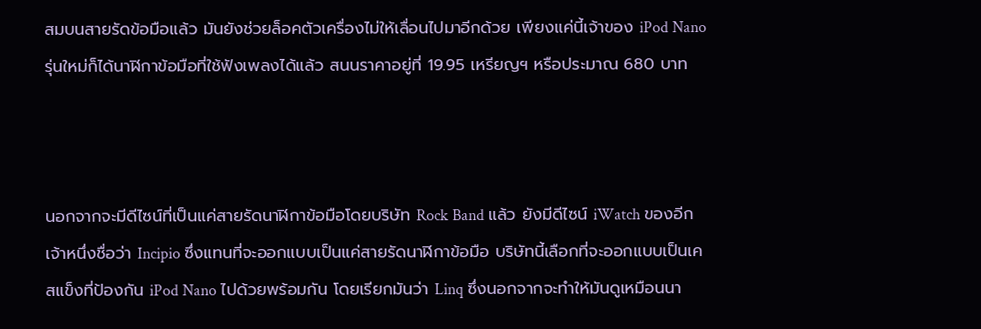สมบนสายรัดข้อมือแล้ว มันยังช่วยล็อคตัวเครื่องไม่ให้เลื่อนไปมาอีกด้วย เพียงแค่นี้เจ้าของ iPod Nano รุ่นใหม่ก็ได้นาฬิกาข้อมือที่ใช้ฟังเพลงได้แล้ว สนนราคาอยู่ที่ 19.95 เหรียญฯ หรือประมาณ 680 บาท



นอกจากจะมีดีไซน์ที่เป็นแค่สายรัดนาฬิกาข้อมือโดยบริษัท Rock Band แล้ว ยังมีดีไซน์ iWatch ของอีกเจ้าหนึ่งชื่อว่า Incipio ซึ่งแทนที่จะออกแบบเป็นแค่สายรัดนาฬิกาข้อมือ บริษัทนี้เลือกที่จะออกแบบเป็นเคสแข็งที่ป้องกัน iPod Nano ไปด้วยพร้อมกัน โดยเรียกมันว่า Linq ซึ่งนอกจากจะทำให้มันดูเหมือนนา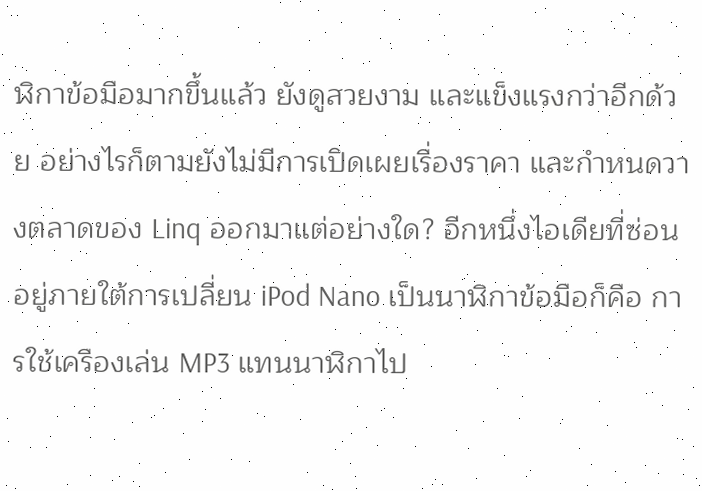ฬิกาข้อมือมากขึ้นแล้ว ยังดูสวยงาม และแข็งแรงกว่าอีกด้วย อย่างไรก็ตามยังไม่มีการเปิดเผยเรื่องราคา และกำหนดวางตลาดของ Linq ออกมาแต่อย่างใด? อีกหนึ่งไอเดียที่ซ่อนอยู่ภายใต้การเปลี่ยน iPod Nano เป็นนาฬิกาข้อมือก็คือ การใช้เครืองเล่น MP3 แทนนาฬิกาไป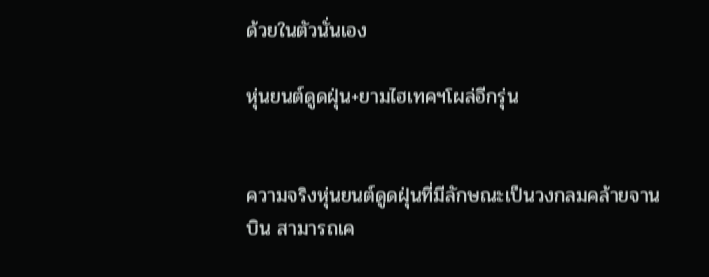ด้วยในตัวนั่นเอง

หุ่นยนต์ดูดฝุ่น+ยามไฮเทคฯโผล่อีกรุ่น


ความจริงหุ่นยนต์ดูดฝุ่นที่มีลักษณะเป็นวงกลมคล้ายจานบิน สามารถเค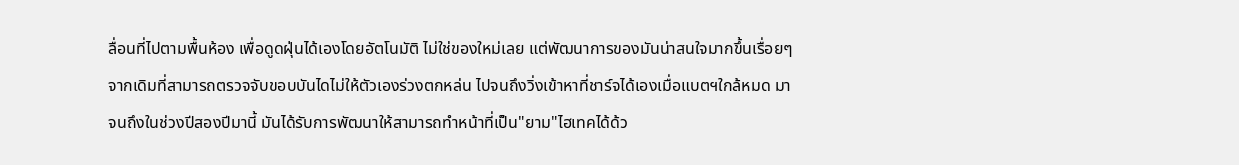ลื่อนที่ไปตามพื้นห้อง เพื่อดูดฝุ่นได้เองโดยอัตโนมัติ ไม่ใช่ของใหม่เลย แต่พัฒนาการของมันน่าสนใจมากขึ้นเรื่อยๆ จากเดิมที่สามารถตรวจจับขอบบันไดไม่ให้ตัวเองร่วงตกหล่น ไปจนถึงวิ่งเข้าหาที่ชาร์จได้เองเมื่อแบตฯใกล้หมด มาจนถึงในช่วงปีสองปีมานี้ มันได้รับการพัฒนาให้สามารถทำหน้าที่เป็น"ยาม"ไฮเทคได้ด้ว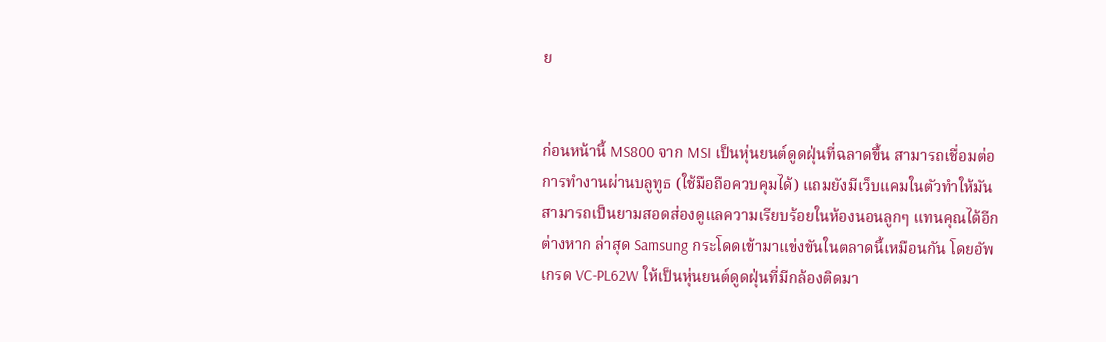ย


ก่อนหน้านี้ MS800 จาก MSI เป็นหุ่นยนต์ดูดฝุ่นที่ฉลาดขึ้น สามารถเชื่อมต่อการทำงานผ่านบลูทูธ (ใช้มือถือควบคุมได้) แถมยังมีเว็บแคมในตัวทำให้มันสามารถเป็นยามสอดส่องดูแลความเรียบร้อยในห้องนอนลูกๆ แทนคุณได้อีกต่างหาก ล่าสุด Samsung กระโดดเข้ามาแข่งขันในตลาดนี้เหมือนกัน โดยอัพเกรด VC-PL62W ให้เป็นหุ่นยนต์ดูดฝุ่นที่มีกล้องติดมา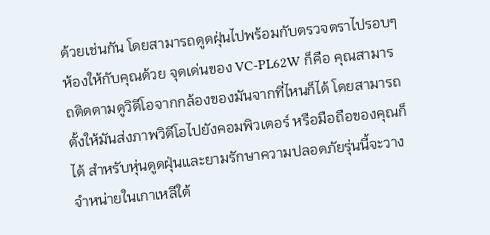ด้วยเช่นกัน โดยสามารถดูดฝุ่นไปพร้อมกับตรวจตราไปรอบๆ ห้องให้กับคุณด้วย จุดเด่นของ VC-PL62W ก็คือ คุณสามารถติดตามดูวิดีโอจากกล้องของมันจากที่ไหนก็ได้ โดยสามารถตั้งให้มันส่งภาพวิดีโอไปยังคอมพิวเตอร์ หรือมือถือของคุณก็ได้ สำหรับหุ่นดูดฝุ่นและยามรักษาความปลอดภัยรุ่นนี้จะวางจำหน่ายในเกาเหลีใต้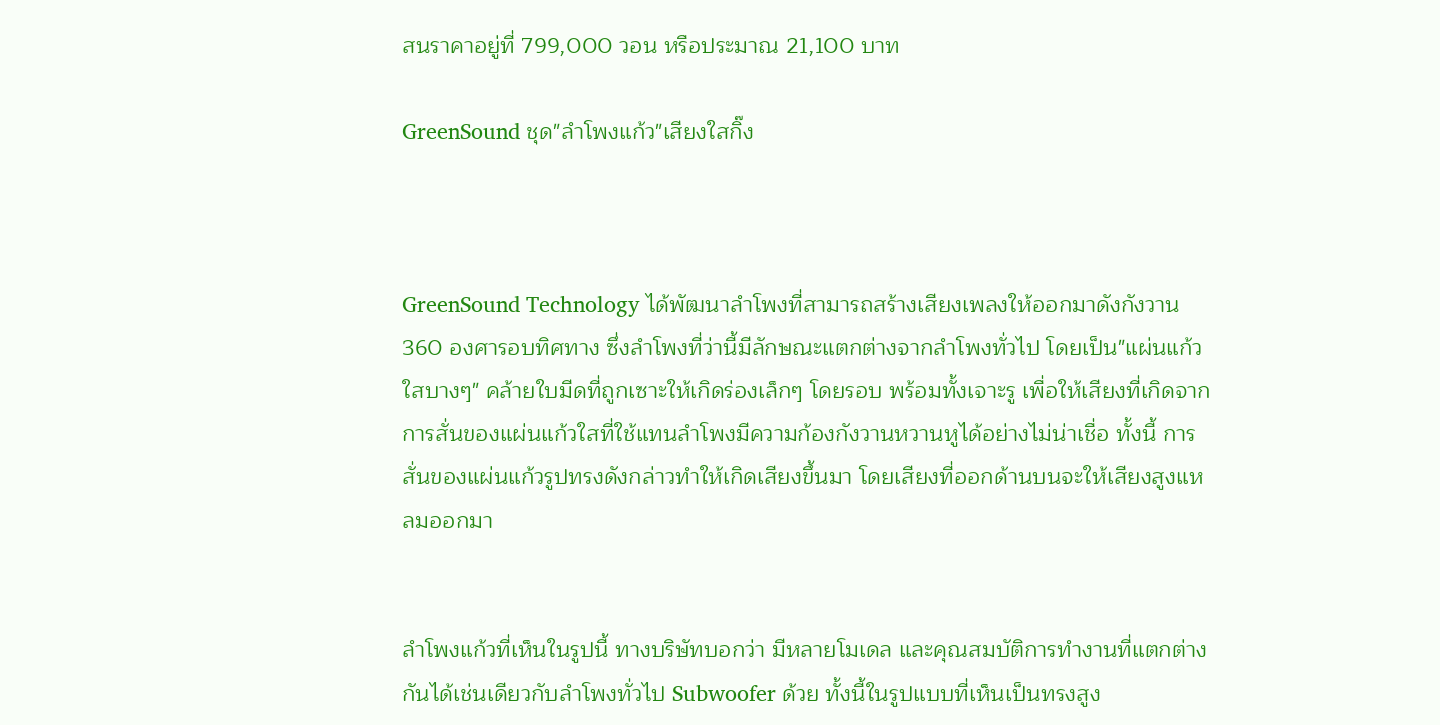สนราคาอยู่ที่ 799,000 วอน หรือประมาณ 21,100 บาท

GreenSound ชุด"ลำโพงแก้ว"เสียงใสกิ๊ง



GreenSound Technology ได้พัฒนาลำโพงที่สามารถสร้างเสียงเพลงให้ออกมาดังกังวาน 360 องศารอบทิศทาง ซึ่งลำโพงที่ว่านี้มีลักษณะแตกต่างจากลำโพงทั่วไป โดยเป็น"แผ่นแก้วใสบางๆ" คล้ายใบมีดที่ถูกเซาะให้เกิดร่องเล็กๆ โดยรอบ พร้อมทั้งเจาะรู เพื่อให้เสียงที่เกิดจากการสั่นของแผ่นแก้วใสที่ใช้แทนลำโพงมีความก้องกังวานหวานหูได้อย่างไม่น่าเชื่อ ทั้งนี้ การสั่นของแผ่นแก้วรูปทรงดังกล่าวทำให้เกิดเสียงขึ้นมา โดยเสียงที่ออกด้านบนจะให้เสียงสูงแหลมออกมา


ลำโพงแก้วที่เห็นในรูปนี้ ทางบริษัทบอกว่า มีหลายโมเดล และคุณสมบัติการทำงานที่แตกต่างกันได้เช่นเดียวกับลำโพงทั่วไป Subwoofer ด้วย ทั้งนี้ในรูปแบบที่เห็นเป็นทรงสูง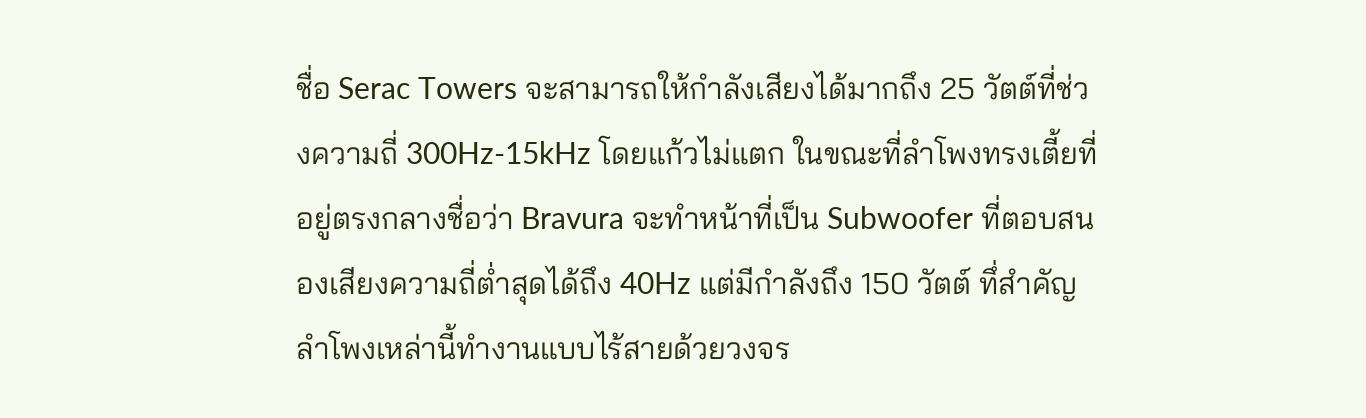ชื่อ Serac Towers จะสามารถให้กำลังเสียงได้มากถึง 25 วัตต์ที่ช่วงความถี่ 300Hz-15kHz โดยแก้วไม่แตก ในขณะที่ลำโพงทรงเตี้ยที่อยู่ตรงกลางชื่อว่า Bravura จะทำหน้าที่เป็น Subwoofer ที่ตอบสนองเสียงความถี่ต่ำสุดได้ถึง 40Hz แต่มีกำลังถึง 150 วัตต์ ทึ่สำคัญลำโพงเหล่านี้ทำงานแบบไร้สายด้วยวงจร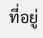ที่อยู่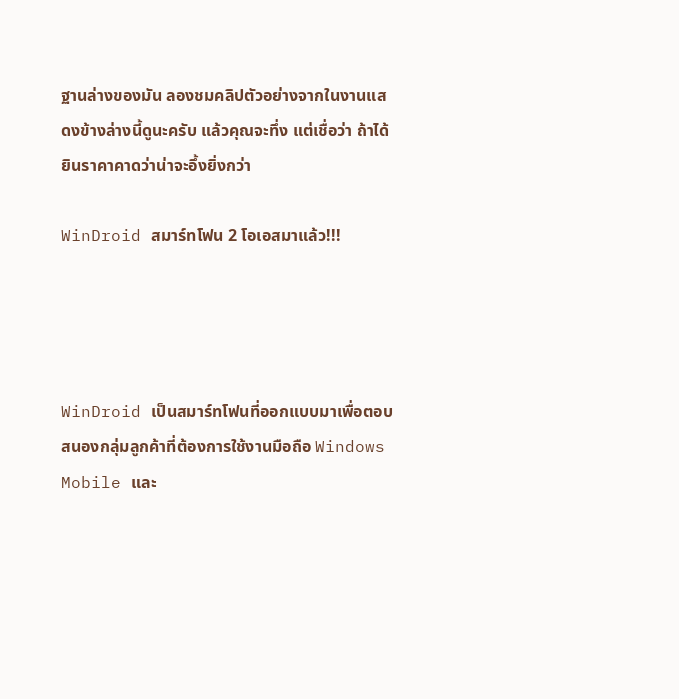ฐานล่างของมัน ลองชมคลิปตัวอย่างจากในงานแสดงข้างล่างนี้ดูนะครับ แล้วคุณจะทึ่ง แต่เชื่อว่า ถ้าได้ยินราคาคาดว่าน่าจะอึ้งยิ่งกว่า

WinDroid สมาร์ทโฟน 2 โอเอสมาแล้ว!!!




WinDroid เป็นสมาร์ทโฟนที่ออกแบบมาเพื่อตอบสนองกลุ่มลูกค้าที่ต้องการใช้งานมือถือ Windows Mobile และ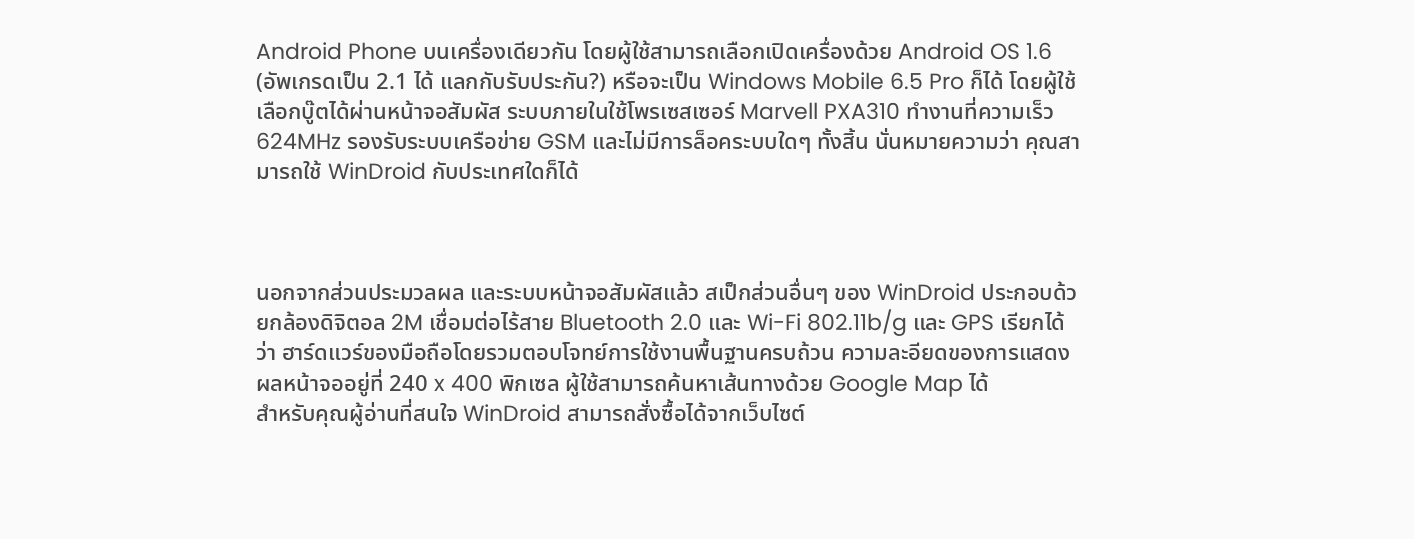Android Phone บนเครื่องเดียวกัน โดยผู้ใช้สามารถเลือกเปิดเครื่องด้วย Android OS 1.6 (อัพเกรดเป็น 2.1 ได้ แลกกับรับประกัน?) หรือจะเป็น Windows Mobile 6.5 Pro ก็ได้ โดยผู้ใช้เลือกบู๊ตได้ผ่านหน้าจอสัมผัส ระบบภายในใช้โพรเซสเซอร์ Marvell PXA310 ทำงานที่ความเร็ว 624MHz รองรับระบบเครือข่าย GSM และไม่มีการล็อคระบบใดๆ ทั้งสิ้น นั่นหมายความว่า คุณสามารถใช้ WinDroid กับประเทศใดก็ได้



นอกจากส่วนประมวลผล และระบบหน้าจอสัมผัสแล้ว สเป็กส่วนอื่นๆ ของ WinDroid ประกอบด้วยกล้องดิจิตอล 2M เชื่อมต่อไร้สาย Bluetooth 2.0 และ Wi-Fi 802.11b/g และ GPS เรียกได้ว่า ฮาร์ดแวร์ของมือถือโดยรวมตอบโจทย์การใช้งานพื้นฐานครบถ้วน ความละอียดของการแสดงผลหน้าจออยู่ที่ 240 x 400 พิกเซล ผู้ใช้สามารถค้นหาเส้นทางด้วย Google Map ได้
สำหรับคุณผู้อ่านที่สนใจ WinDroid สามารถสั่งซื้อได้จากเว็บไซต์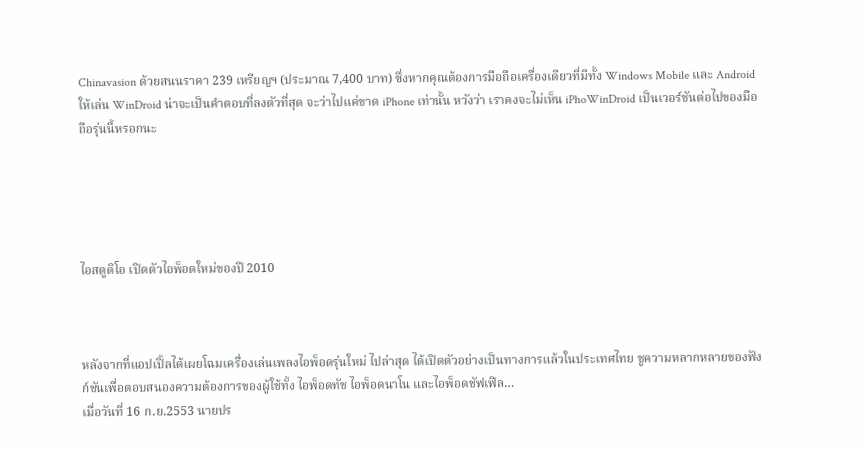Chinavasion ด้วยสนนราคา 239 เหรียญฯ (ประมาณ 7,400 บาท) ซึ่งหากคุณต้องการมือถือเครื่องเดียวที่มีทั้ง Windows Mobile และ Android ให้เล่น WinDroid น่าจะเป็นคำตอบที่ลงตัวที่สุด จะว่าไปแค่ขาด iPhone เท่านั้น หวังว่า เราคงจะไม่เห็น iPhoWinDroid เป็นเวอร์ชันต่อไปของมือถือรุ่นนี้หรอกนะ





ไอสตูดิโอ เปิดตัวไอพ็อดใหม่ของปี 2010



หลังจากที่แอปเปิ้ลได้เผยโฉมเครื่องเล่นเพลงไอพ็อดรุ่นใหม่ ไปล่าสุด ได้เปิดตัวอย่างเป็นทางการแล้วในประเทศไทย ชูความหลากหลายของฟังก์ชันเพื่อตอบสนองความต้องการของผู้ใช้ทั้ง ไอพ็อดทัช ไอพ็อดนาโน และไอพ็อดชัฟเฟิล…
เมื่อวันที่ 16 ก.ย.2553 นายปร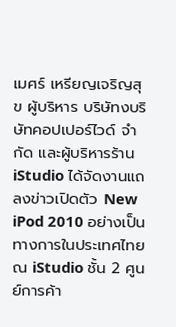เมศร์ เหรียญเจริญสุข ผู้บริหาร บริษัทงบริษัทคอปเปอร์ไวด์ จำกัด และผู้บริหารร้าน iStudio ได้จัดงานแถลงข่าวเปิดตัว New iPod 2010 อย่างเป็นทางการในประเทศไทย ณ iStudio ชั้น 2 ศูนย์การค้า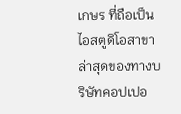เกษร ที่ถือเป็นไอสตูดิโอสาขาล่าสุดของทางบริษัทคอปเปอ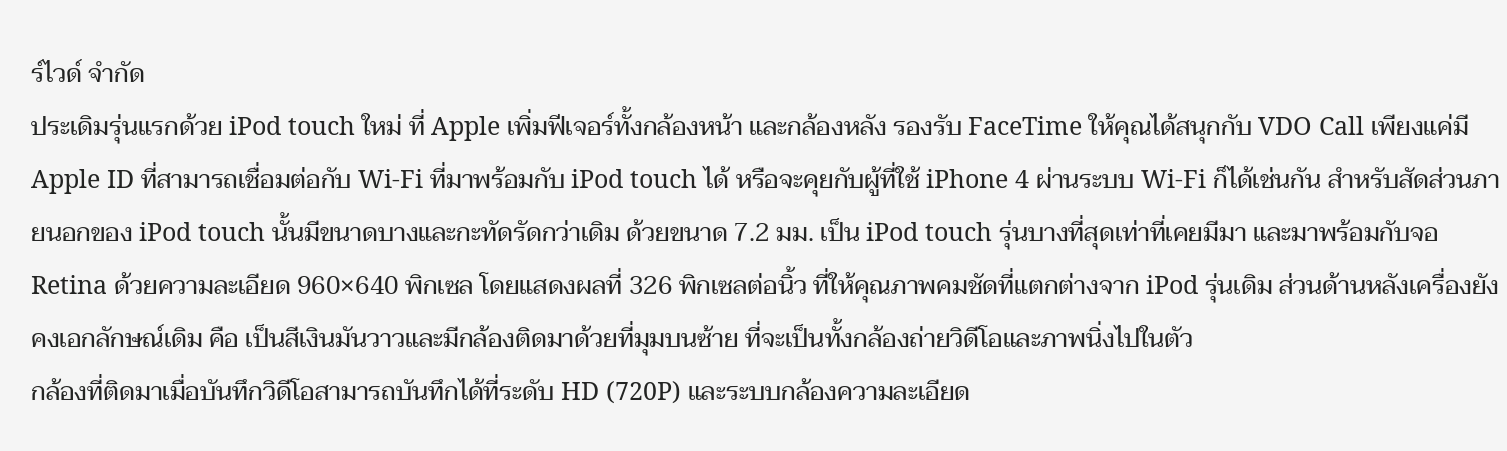ร์ไวด์ จำกัด
ประเดิมรุ่นแรกด้วย iPod touch ใหม่ ที่ Apple เพิ่มฟีเจอร์ทั้งกล้องหน้า และกล้องหลัง รองรับ FaceTime ให้คุณได้สนุกกับ VDO Call เพียงแค่มี Apple ID ที่สามารถเชื่อมต่อกับ Wi-Fi ที่มาพร้อมกับ iPod touch ได้ หรือจะคุยกับผู้ที่ใช้ iPhone 4 ผ่านระบบ Wi-Fi ก็ได้เช่นกัน สำหรับสัดส่วนภายนอกของ iPod touch นั้นมีขนาดบางและกะทัดรัดกว่าเดิม ด้วยขนาด 7.2 มม. เป็น iPod touch รุ่นบางที่สุดเท่าที่เคยมีมา และมาพร้อมกับจอ Retina ด้วยความละเอียด 960×640 พิกเซล โดยแสดงผลที่ 326 พิกเซลต่อนิ้ว ที่ให้คุณภาพคมชัดที่แตกต่างจาก iPod รุ่นเดิม ส่วนด้านหลังเครื่องยังคงเอกลักษณ์เดิม คือ เป็นสีเงินมันวาวและมีกล้องติดมาด้วยที่มุมบนซ้าย ที่จะเป็นทั้งกล้องถ่ายวิดีโอและภาพนิ่งไปในตัว
กล้องที่ติดมาเมื่อบันทึกวิดีโอสามารถบันทึกได้ที่ระดับ HD (720P) และระบบกล้องความละเอียด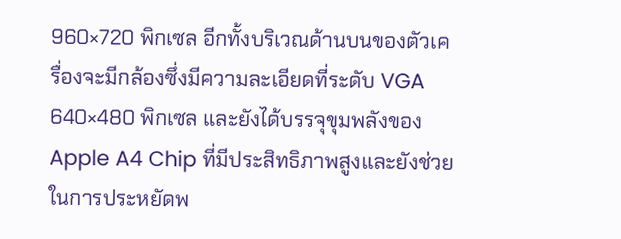960×720 พิกเซล อีกทั้งบริเวณด้านบนของตัวเครื่องจะมีกล้องซึ่งมีความละเอียดที่ระดับ VGA 640×480 พิกเซล และยังได้บรรจุขุมพลังของ Apple A4 Chip ที่มีประสิทธิภาพสูงและยังช่วยในการประหยัดพ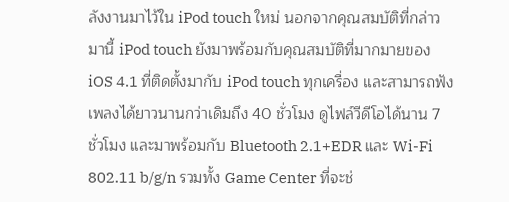ลังงานมาไว้ใน iPod touch ใหม่ นอกจากคุณสมบัติที่กล่าวมานี้ iPod touch ยังมาพร้อมกับคุณสมบัติที่มากมายของ iOS 4.1 ที่ติดตั้งมากับ iPod touch ทุกเครื่อง และสามารถฟังเพลงได้ยาวนานกว่าเดิมถึง 40 ชั่วโมง ดูไฟล์วีดีโอได้นาน 7 ชั่วโมง และมาพร้อมกับ Bluetooth 2.1+EDR และ Wi-Fi 802.11 b/g/n รวมทั้ง Game Center ที่จะช่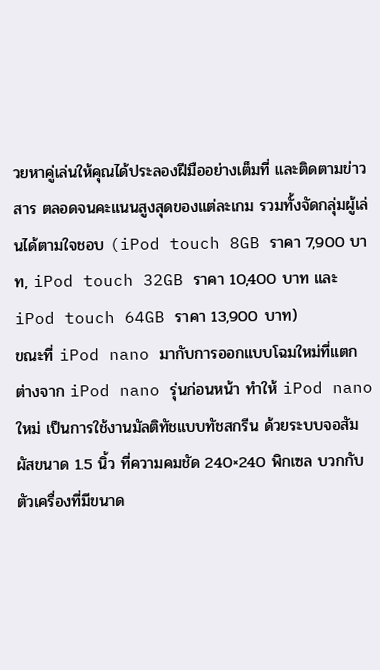วยหาคู่เล่นให้คุณได้ประลองฝีมืออย่างเต็มที่ และติดตามข่าวสาร ตลอดจนคะแนนสูงสุดของแต่ละเกม รวมทั้งจัดกลุ่มผู้เล่นได้ตามใจชอบ (iPod touch 8GB ราคา 7,900 บาท, iPod touch 32GB ราคา 10,400 บาท และ iPod touch 64GB ราคา 13,900 บาท)
ขณะที่ iPod nano มากับการออกแบบโฉมใหม่ที่แตกต่างจาก iPod nano รุ่นก่อนหน้า ทำให้ iPod nano ใหม่ เป็นการใช้งานมัลติทัชแบบทัชสกรีน ด้วยระบบจอสัมผัสขนาด 1.5 นิ้ว ที่ความคมชัด 240×240 พิกเซล บวกกับตัวเครื่องที่มีขนาด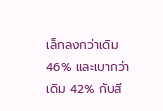เล็กลงกว่าเดิม 46% และเบากว่าเดิม 42% กับสี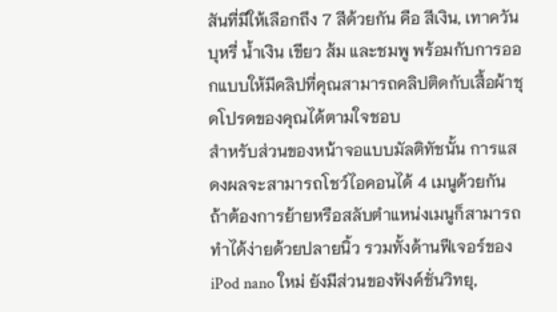สันที่มีให้เลือกถึง 7 สีด้วยกัน คือ สีเงิน, เทาควันบุหรี่ น้ำเงิน เขียว ส้ม และชมพู พร้อมกับการออกแบบให้มีคลิปที่คุณสามารถคลิปติดกับเสื้อผ้าชุดโปรดของคุณได้ตามใจชอบ
สำหรับส่วนของหน้าจอแบบมัลติทัชนั้น การแสดงผลจะสามารถโชว์ไอคอนได้ 4 เมนูด้วยกัน ถ้าต้องการย้ายหรือสลับตำแหน่งเมนูก็สามารถทำได้ง่ายด้วยปลายนิ้ว รวมทั้งด้านฟีเจอร์ของ iPod nano ใหม่ ยังมีส่วนของฟังค์ชั่นวิทยุ,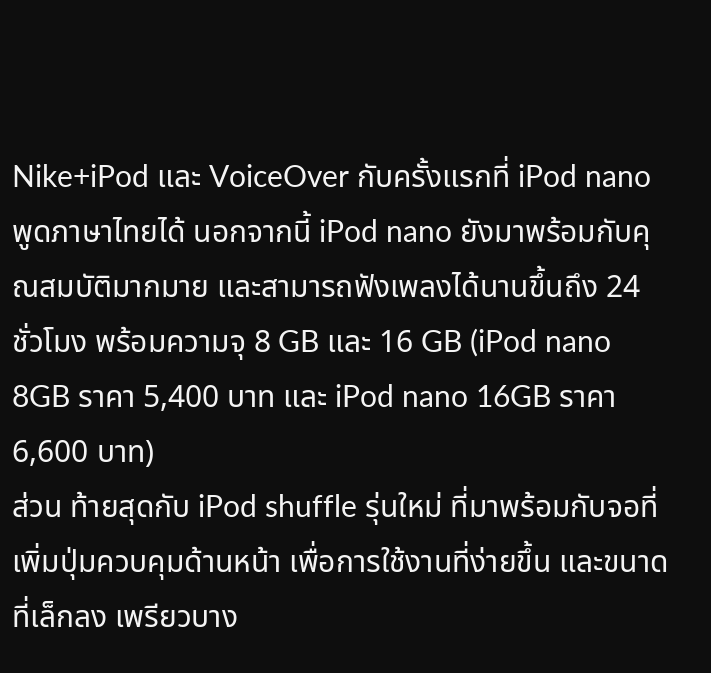Nike+iPod และ VoiceOver กับครั้งแรกที่ iPod nano พูดภาษาไทยได้ นอกจากนี้ iPod nano ยังมาพร้อมกับคุณสมบัติมากมาย และสามารถฟังเพลงได้นานขึ้นถึง 24 ชั่วโมง พร้อมความจุ 8 GB และ 16 GB (iPod nano 8GB ราคา 5,400 บาท และ iPod nano 16GB ราคา 6,600 บาท)
ส่วน ท้ายสุดกับ iPod shuffle รุ่นใหม่ ที่มาพร้อมกับจอที่เพิ่มปุ่มควบคุมด้านหน้า เพื่อการใช้งานที่ง่ายขึ้น และขนาดที่เล็กลง เพรียวบาง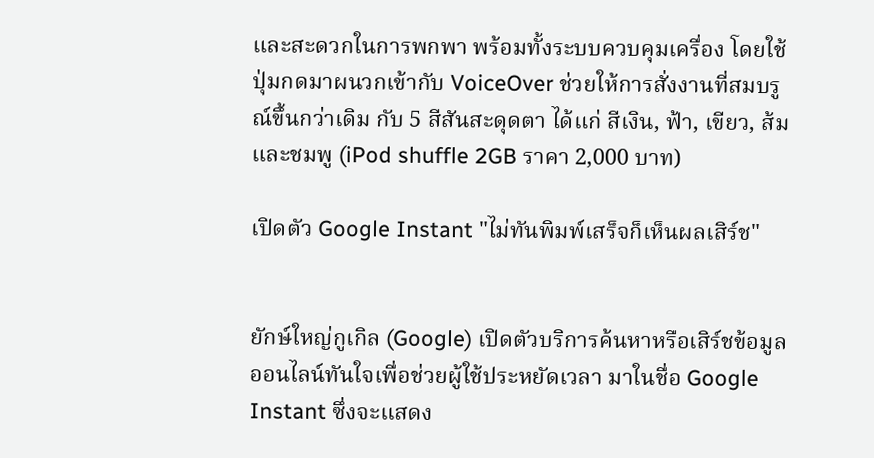และสะดวกในการพกพา พร้อมทั้งระบบควบคุมเครื่อง โดยใช้ปุ่มกดมาผนวกเข้ากับ VoiceOver ช่วยให้การสั่งงานที่สมบรูณ์ขึ้นกว่าเดิม กับ 5 สีสันสะดุดตา ได้แก่ สีเงิน, ฟ้า, เขียว, ส้ม และชมพู (iPod shuffle 2GB ราคา 2,000 บาท)

เปิดตัว Google Instant "ไม่ทันพิมพ์เสร็จก็เห็นผลเสิร์ช"


ยักษ์ใหญ่กูเกิล (Google) เปิดตัวบริการค้นหาหรือเสิร์ชข้อมูลออนไลน์ทันใจเพื่อช่วยผู้ใช้ประหยัดเวลา มาในชื่อ Google Instant ซึ่งจะแสดง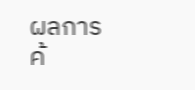ผลการค้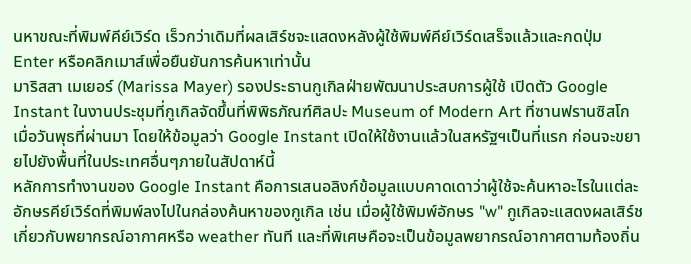นหาขณะที่พิมพ์คีย์เวิร์ด เร็วกว่าเดิมที่ผลเสิร์ชจะแสดงหลังผู้ใช้พิมพ์คีย์เวิร์ดเสร็จแล้วและกดปุ่ม Enter หรือคลิกเมาส์เพื่อยืนยันการค้นหาเท่านั้น
มาริสสา เมเยอร์ (Marissa Mayer) รองประธานกูเกิลฝ่ายพัฒนาประสบการผู้ใช้ เปิดตัว Google Instant ในงานประชุมที่กูเกิลจัดขึ้นที่พิพิธภัณฑ์ศิลปะ Museum of Modern Art ที่ซานฟรานซิสโกเมื่อวันพุธที่ผ่านมา โดยให้ข้อมูลว่า Google Instant เปิดให้ใช้งานแล้วในสหรัฐฯเป็นที่แรก ก่อนจะขยายไปยังพื้นที่ในประเทศอื่นๆภายในสัปดาห์นี้
หลักการทำงานของ Google Instant คือการเสนอลิงก์ข้อมูลแบบคาดเดาว่าผู้ใช้จะค้นหาอะไรในแต่ละอักษรคีย์เวิร์ดที่พิมพ์ลงไปในกล่องค้นหาของกูเกิล เช่น เมื่อผู้ใช้พิมพ์อักษร "w" กูเกิลจะแสดงผลเสิร์ชเกี่ยวกับพยากรณ์อากาศหรือ weather ทันที และที่พิเศษคือจะเป็นข้อมูลพยากรณ์อากาศตามท้องถิ่น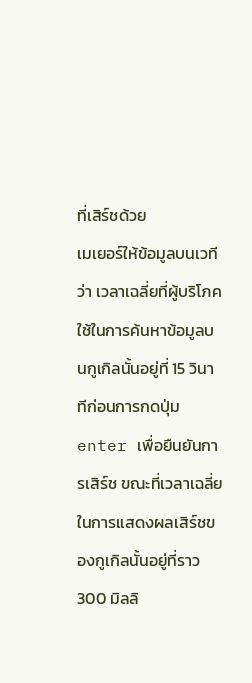ที่เสิร์ชด้วย
เมเยอร์ให้ข้อมูลบนเวทีว่า เวลาเฉลี่ยที่ผู้บริโภคใช้ในการค้นหาข้อมูลบนกูเกิลนั้นอยู่ที่ 15 วินาทีก่อนการกดปุ่ม enter เพื่อยืนยันการเสิร์ช ขณะที่เวลาเฉลี่ยในการแสดงผลเสิร์ชของกูเกิลนั้นอยู่ที่ราว 300 มิลลิ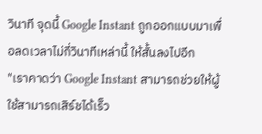วินาที จุดนี้ Google Instant ถูกออกแบบมาเพื่อลดเวลาไม่กี่วินาทีเหล่านี้ ให้สั้นลงไปอีก
"เราคาดว่า Google Instant สามารถช่วยให้ผู้ใช้สามารถเสิร์ชได้เร็ว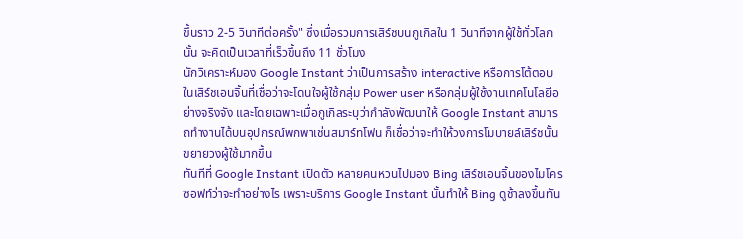ขึ้นราว 2-5 วินาทีต่อครั้ง" ซึ่งเมื่อรวมการเสิร์ชบนกูเกิลใน 1 วินาทีจากผู้ใช้ทั่วโลกนั้น จะคิดเป็นเวลาที่เร็วขึ้นถึง 11 ชั่วโมง
นักวิเคราะห์มอง Google Instant ว่าเป็นการสร้าง interactive หรือการโต้ตอบในเสิร์ชเอนจิ้นที่เชื่อว่าจะโดนใจผู้ใช้กลุ่ม Power user หรือกลุ่มผู้ใช้งานเทคโนโลยีอย่างจริงจัง และโดยเฉพาะเมื่อกูเกิลระบุว่ากำลังพัฒนาให้ Google Instant สามารถทำงานได้บนอุปกรณ์พกพาเช่นสมาร์ทโฟน ก็เชื่อว่าจะทำให้วงการโมบายล์เสิร์ชนั้นขยายวงผู้ใช้มากขึ้น
ทันทีที่ Google Instant เปิดตัว หลายคนหวนไปมอง Bing เสิร์ชเอนจิ้นของไมโครซอฟท์ว่าจะทำอย่างไร เพราะบริการ Google Instant นั้นทำให้ Bing ดูช้าลงขึ้นทัน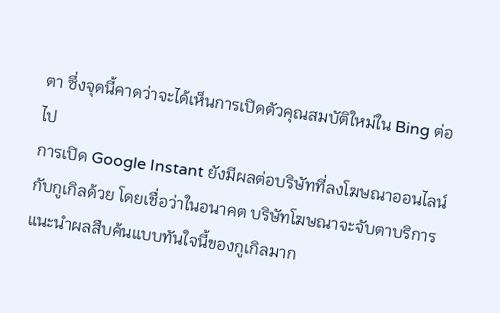ตา ซึ่งจุดนี้คาดว่าจะได้เห็นการเปิดตัวคุณสมบัติใหม่ใน Bing ต่อไป
การเปิด Google Instant ยังมีผลต่อบริษัทที่ลงโฆษณาออนไลน์กับกูเกิลด้วย โดยเชื่อว่าในอนาคต บริษัทโฆษณาจะจับตาบริการแนะนำผลสืบค้นแบบทันใจนี้ของกูเกิลมาก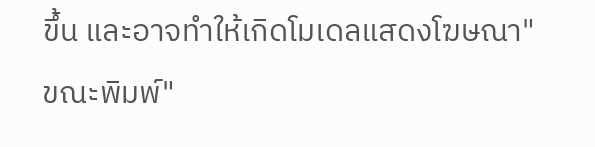ขึ้น และอาจทำให้เกิดโมเดลแสดงโฆษณา"ขณะพิมพ์"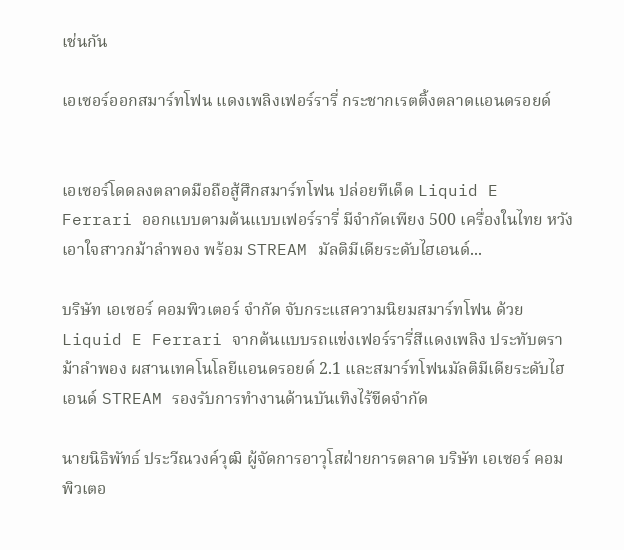เช่นกัน

เอเซอร์ออกสมาร์ทโฟน แดงเพลิงเฟอร์รารี่ กระชากเรตติ้งตลาดแอนดรอยด์


เอเซอร์โดดลงตลาดมือถือสู้ศึกสมาร์ทโฟน ปล่อยทีเด็ด Liquid E Ferrari ออกแบบตามต้นแบบเฟอร์รารี่ มีจำกัดเพียง 500 เครื่องในไทย หวังเอาใจสาวกม้าลำพอง พร้อม STREAM มัลติมีเดียระดับไฮเอนด์...

บริษัท เอเซอร์ คอมพิวเตอร์ จำกัด จับกระแสความนิยมสมาร์ทโฟน ด้วย Liquid E Ferrari จากต้นแบบรถแข่งเฟอร์รารี่สีแดงเพลิง ประทับตราม้าลำพอง ผสานเทคโนโลยีแอนดรอยด์ 2.1 และสมาร์ทโฟนมัลติมีเดียระดับไฮเอนด์ STREAM รองรับการทำงานด้านบันเทิงไร้ขีดจำกัด

นายนิธิพัทธ์ ประวีณวงค์วุฒิ ผู้จัดการอาวุโสฝ่ายการตลาด บริษัท เอเซอร์ คอมพิวเตอ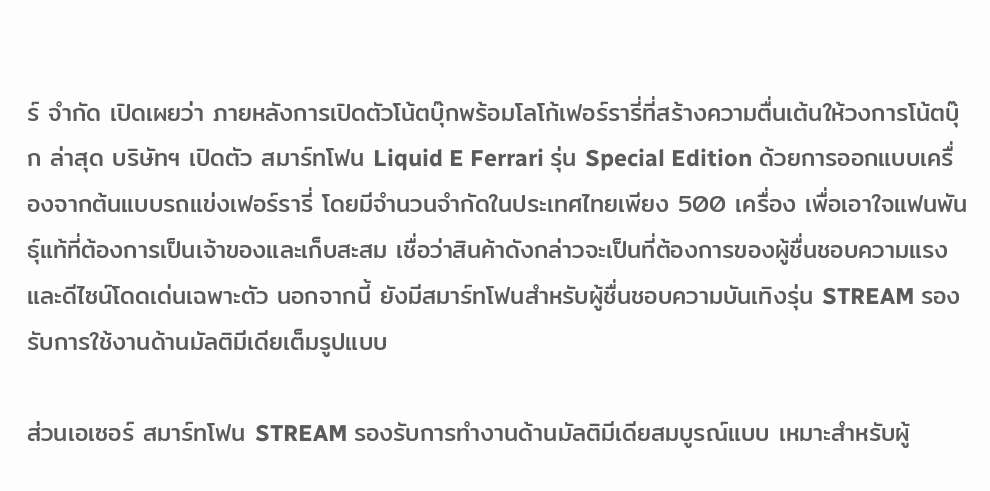ร์ จำกัด เปิดเผยว่า ภายหลังการเปิดตัวโน้ตบุ๊กพร้อมโลโก้เฟอร์รารี่ที่สร้างความตื่นเต้นให้วงการโน้ตบุ๊ก ล่าสุด บริษัทฯ เปิดตัว สมาร์ทโฟน Liquid E Ferrari รุ่น Special Edition ด้วยการออกแบบเครื่องจากต้นแบบรถแข่งเฟอร์รารี่ โดยมีจำนวนจำกัดในประเทศไทยเพียง 500 เครื่อง เพื่อเอาใจแฟนพันธุ์แท้ที่ต้องการเป็นเจ้าของและเก็บสะสม เชื่อว่าสินค้าดังกล่าวจะเป็นที่ต้องการของผู้ชื่นชอบความแรงและดีไซน์โดดเด่นเฉพาะตัว นอกจากนี้ ยังมีสมาร์ทโฟนสำหรับผู้ชื่นชอบความบันเทิงรุ่น STREAM รองรับการใช้งานด้านมัลติมีเดียเต็มรูปแบบ

ส่วนเอเซอร์ สมาร์ทโฟน STREAM รองรับการทำงานด้านมัลติมีเดียสมบูรณ์แบบ เหมาะสำหรับผู้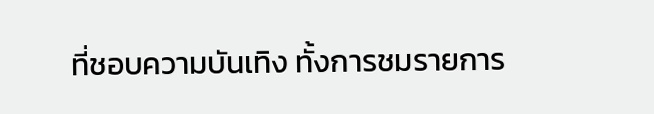ที่ชอบความบันเทิง ทั้งการชมรายการ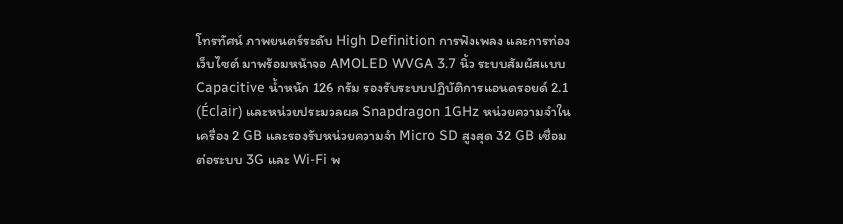โทรทัศน์ ภาพยนตร์ระดับ High Definition การฟังเพลง และการท่องเว็บไซต์ มาพร้อมหน้าจอ AMOLED WVGA 3.7 นิ้ว ระบบสัมผัสแบบ Capacitive น้ำหนัก 126 กรัม รองรับระบบปฏิบัติการแอนดรอยด์ 2.1 (Éclair) และหน่วยประมวลผล Snapdragon 1GHz หน่วยความจำในเครื่อง 2 GB และรองรับหน่วยความจำ Micro SD สูงสุด 32 GB เชื่อมต่อระบบ 3G และ Wi-Fi พ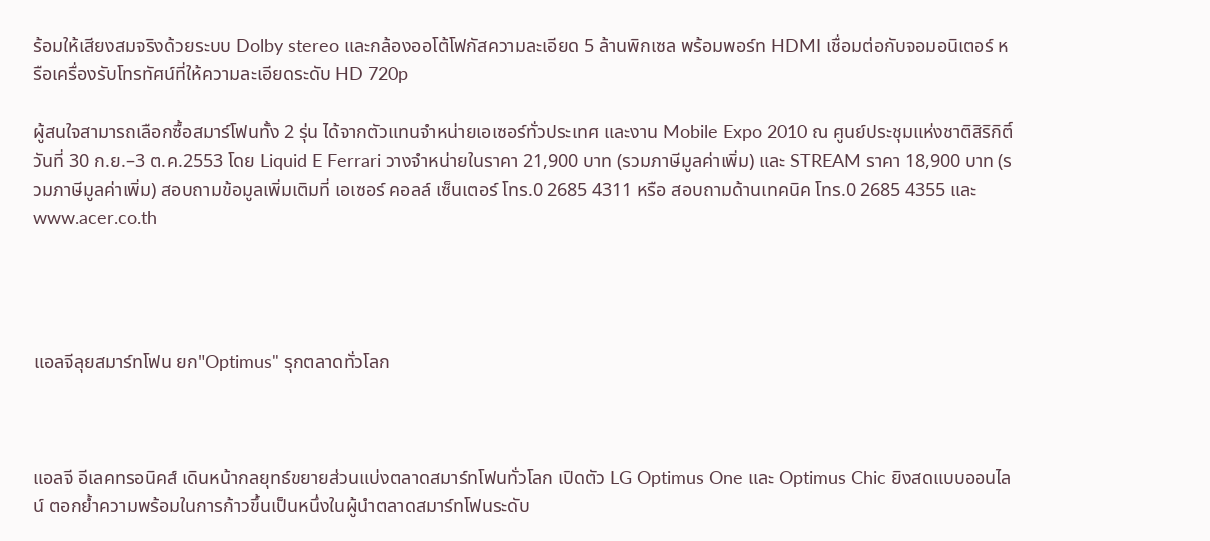ร้อมให้เสียงสมจริงด้วยระบบ Dolby stereo และกล้องออโต้โฟกัสความละเอียด 5 ล้านพิกเซล พร้อมพอร์ท HDMI เชื่อมต่อกับจอมอนิเตอร์ หรือเครื่องรับโทรทัศน์ที่ให้ความละเอียดระดับ HD 720p

ผู้สนใจสามารถเลือกซื้อสมาร์โฟนทั้ง 2 รุ่น ได้จากตัวแทนจำหน่ายเอเซอร์ทั่วประเทศ และงาน Mobile Expo 2010 ณ ศูนย์ประชุมแห่งชาติสิริกิติ์ วันที่ 30 ก.ย.–3 ต.ค.2553 โดย Liquid E Ferrari วางจำหน่ายในราคา 21,900 บาท (รวมภาษีมูลค่าเพิ่ม) และ STREAM ราคา 18,900 บาท (รวมภาษีมูลค่าเพิ่ม) สอบถามข้อมูลเพิ่มเติมที่ เอเซอร์ คอลล์ เซ็นเตอร์ โทร.0 2685 4311 หรือ สอบถามด้านเทคนิค โทร.0 2685 4355 และ www.acer.co.th




แอลจีลุยสมาร์ทโฟน ยก"Optimus" รุกตลาดทั่วโลก



แอลจี อีเลคทรอนิคส์ เดินหน้ากลยุทธ์ขยายส่วนแบ่งตลาดสมาร์ทโฟนทั่วโลก เปิดตัว LG Optimus One และ Optimus Chic ยิงสดแบบออนไลน์ ตอกย้ำความพร้อมในการก้าวขึ้นเป็นหนึ่งในผู้นำตลาดสมาร์ทโฟนระดับ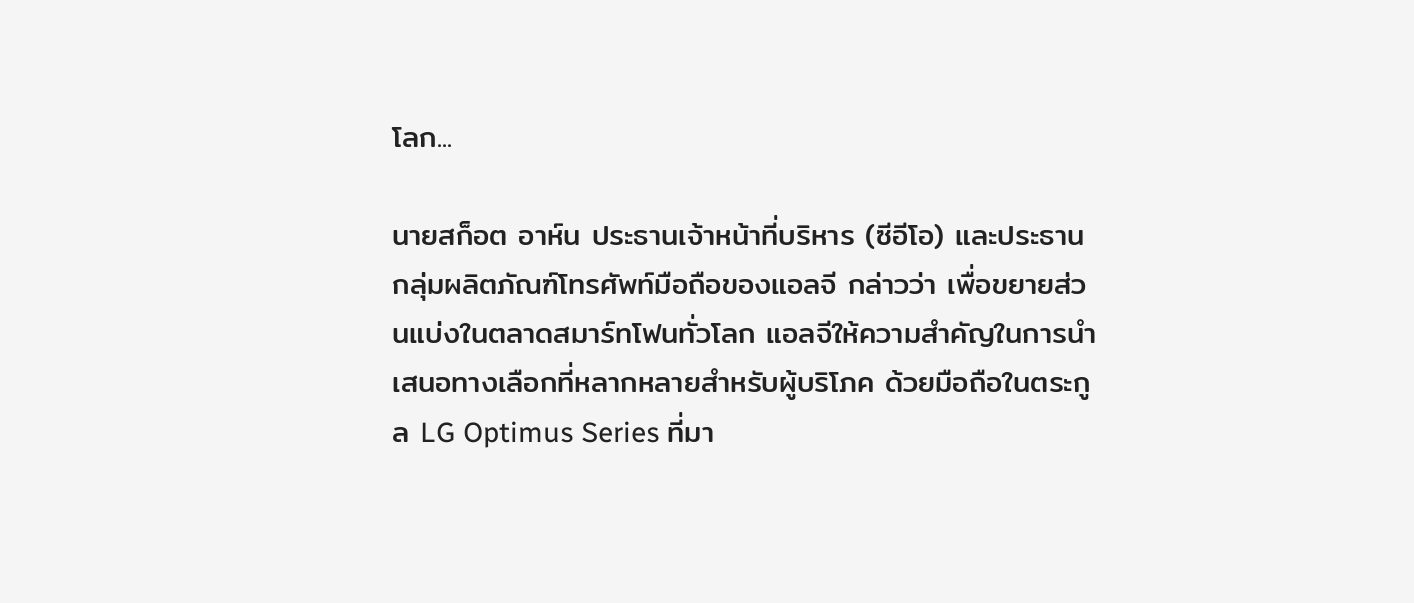โลก...

นายสก็อต อาห์น ประธานเจ้าหน้าที่บริหาร (ซีอีโอ) และประธาน กลุ่มผลิตภัณฑ์โทรศัพท์มือถือของแอลจี กล่าวว่า เพื่อขยายส่วนแบ่งในตลาดสมาร์ทโฟนทั่วโลก แอลจีให้ความสำคัญในการนำเสนอทางเลือกที่หลากหลายสำหรับผู้บริโภค ด้วยมือถือในตระกูล LG Optimus Series ที่มา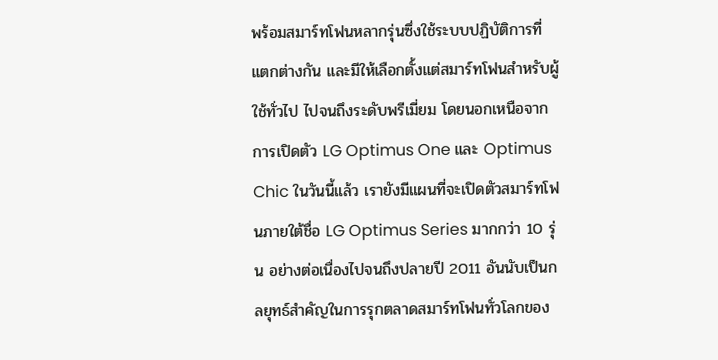พร้อมสมาร์ทโฟนหลากรุ่นซึ่งใช้ระบบปฏิบัติการที่แตกต่างกัน และมีให้เลือกตั้งแต่สมาร์ทโฟนสำหรับผู้ใช้ทั่วไป ไปจนถึงระดับพรีเมี่ยม โดยนอกเหนือจากการเปิดตัว LG Optimus One และ Optimus Chic ในวันนี้แล้ว เรายังมีแผนที่จะเปิดตัวสมาร์ทโฟนภายใต้ชื่อ LG Optimus Series มากกว่า 10 รุ่น อย่างต่อเนื่องไปจนถึงปลายปี 2011 อันนับเป็นกลยุทธ์สำคัญในการรุกตลาดสมาร์ทโฟนทั่วโลกของ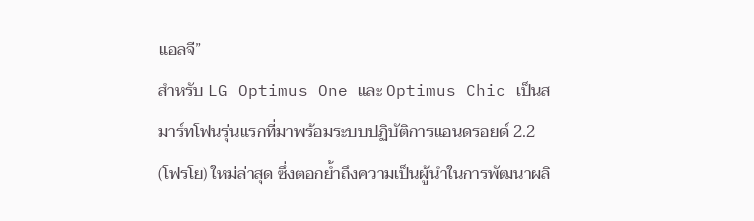แอลจี”
สำหรับ LG Optimus One และ Optimus Chic เป็นสมาร์ทโฟนรุ่นแรกที่มาพร้อมระบบปฏิบัติการแอนดรอยด์ 2.2 (โฟรโย) ใหม่ล่าสุด ซึ่งตอกย้ำถึงความเป็นผู้นำในการพัฒนาผลิ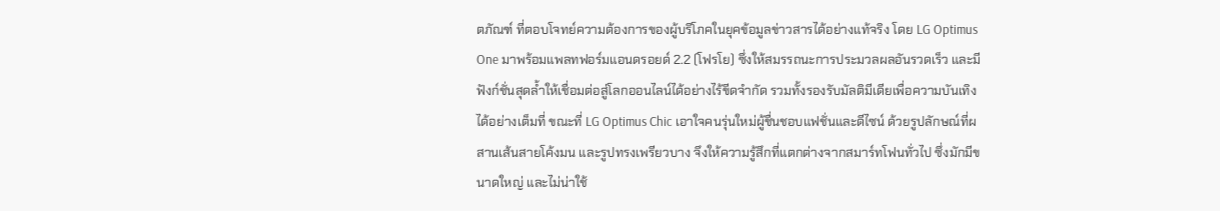ตภัณฑ์ ที่ตอบโจทย์ความต้องการของผู้บริโภคในยุคข้อมูลข่าวสารได้อย่างแท้จริง โดย LG Optimus One มาพร้อมแพลทฟอร์มแอนดรอยด์ 2.2 (โฟรโย) ซึ่งให้สมรรถนะการประมวลผลอันรวดเร็ว และมีฟังก์ชั่นสุดล้ำให้เชื่อมต่อสู่โลกออนไลน์ได้อย่างไร้ขีดจำกัด รวมทั้งรองรับมัลติมีเดียเพื่อความบันเทิงได้อย่างเต็มที่ ขณะที่ LG Optimus Chic เอาใจคนรุ่นใหม่ผู้ชื่นชอบแฟชั่นและดีไซน์ ด้วยรูปลักษณ์ที่ผสานเส้นสายโค้งมน และรูปทรงเพรียวบาง จึงให้ความรู้สึกที่แตกต่างจากสมาร์ทโฟนทั่วไป ซึ่งมักมีขนาดใหญ่ และไม่น่าใช้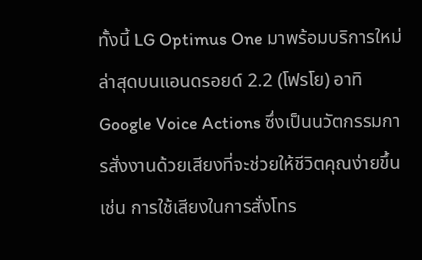ทั้งนี้ LG Optimus One มาพร้อมบริการใหม่ล่าสุดบนแอนดรอยด์ 2.2 (โฟรโย) อาทิ Google Voice Actions ซึ่งเป็นนวัตกรรมการสั่งงานด้วยเสียงที่จะช่วยให้ชีวิตคุณง่ายขึ้น เช่น การใช้เสียงในการสั่งโทร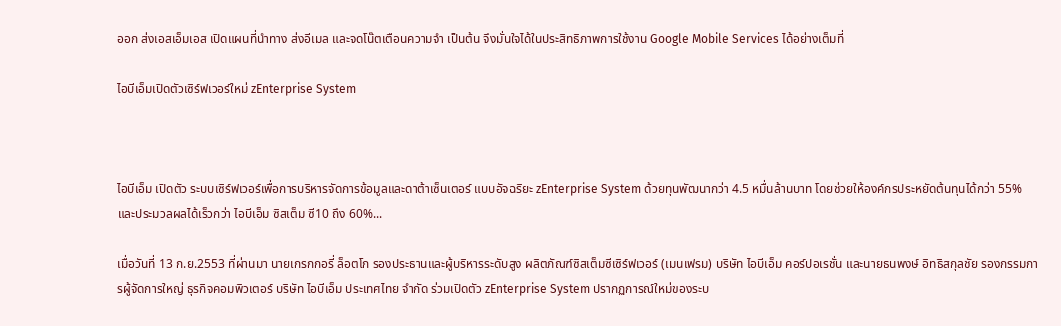ออก ส่งเอสเอ็มเอส เปิดแผนที่นำทาง ส่งอีเมล และจดโน๊ตเตือนความจำ เป็นต้น จึงมั่นใจได้ในประสิทธิภาพการใช้งาน Google Mobile Services ได้อย่างเต็มที่

ไอบีเอ็มเปิดตัวเซิร์ฟเวอร์ใหม่ zEnterprise System



ไอบีเอ็ม เปิดตัว ระบบเซิร์ฟเวอร์เพื่อการบริหารจัดการข้อมูลและดาต้าเซ็นเตอร์ แบบอัจฉริยะ zEnterprise System ด้วยทุนพัฒนากว่า 4.5 หมื่นล้านบาท โดยช่วยให้องค์กรประหยัดต้นทุนได้กว่า 55% และประมวลผลได้เร็วกว่า ไอบีเอ็ม ซิสเต็ม ซี10 ถึง 60%...

เมื่อวันที่ 13 ก.ย.2553 ที่ผ่านมา นายเกรกกอรี่ ล็อตโก รองประธานและผู้บริหารระดับสูง ผลิตภัณฑ์ซิสเต็มซีเซิร์ฟเวอร์ (เมนเฟรม) บริษัท ไอบีเอ็ม คอร์ปอเรชั่น และนายธนพงษ์ อิทธิสกุลชัย รองกรรมการผู้จัดการใหญ่ ธุรกิจคอมพิวเตอร์ บริษัท ไอบีเอ็ม ประเทศไทย จำกัด ร่วมเปิดตัว zEnterprise System ปรากฏการณ์ใหม่ของระบ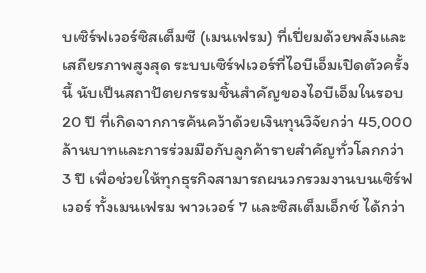บเซิร์ฟเวอร์ซิสเต็มซี (เมนเฟรม) ที่เปี่ยมด้วยพลังและเสถียรภาพสูงสุด ระบบเซิร์ฟเวอร์ที่ไอบีเอ็มเปิดตัวครั้งนี้ นับเป็นสถาปัตยกรรมชิ้นสำคัญของไอบีเอ็มในรอบ 20 ปี ที่เกิดจากการค้นคว้าด้วยเงินทุนวิจัยกว่า 45,000 ล้านบาทและการร่วมมือกับลูกค้ารายสำคัญทั่วโลกกว่า 3 ปี เพื่อช่วยให้ทุกธุรกิจสามารถผนวกรวมงานบนเซิร์ฟเวอร์ ทั้งเมนเฟรม พาวเวอร์ 7 และซิสเต็มเอ็กซ์ ได้กว่า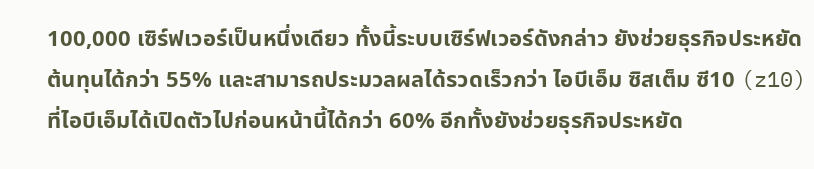100,000 เซิร์ฟเวอร์เป็นหนึ่งเดียว ทั้งนี้ระบบเซิร์ฟเวอร์ดังกล่าว ยังช่วยธุรกิจประหยัดต้นทุนได้กว่า 55% และสามารถประมวลผลได้รวดเร็วกว่า ไอบีเอ็ม ซิสเต็ม ซี10 (z10) ที่ไอบีเอ็มได้เปิดตัวไปก่อนหน้านี้ได้กว่า 60% อีกทั้งยังช่วยธุรกิจประหยัด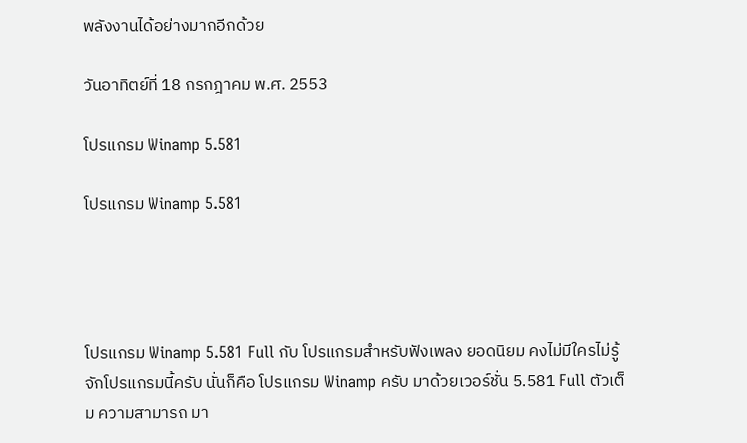พลังงานได้อย่างมากอีกด้วย

วันอาทิตย์ที่ 18 กรกฎาคม พ.ศ. 2553

โปรแกรม Winamp 5.581

โปรแกรม Winamp 5.581




โปรแกรม Winamp 5.581 Full กับ โปรแกรมสำหรับฟังเพลง ยอดนิยม คงไม่มีใครไม่รู้จักโปรแกรมนี้ครับ นั่นก็คือ โปรแกรม Winamp ครับ มาด้วยเวอร์ชั่น 5.581 Full ตัวเต็ม ความสามารถ มา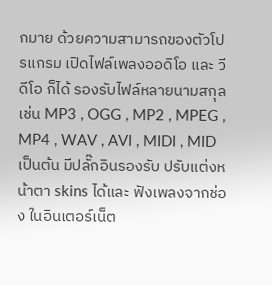กมาย ด้วยความสามารถของตัวโปรแกรม เปิดไฟล์เพลงออดิโอ และ วีดีโอ ก็ได้ รองรับไฟล์หลายนามสกุล เช่น MP3 , OGG , MP2 , MPEG , MP4 , WAV , AVI , MIDI , MID เป็นต้น มีปลั๊กอินรองรับ ปรับแต่งหน้าตา skins ได้และ ฟังเพลงจากช่อง ในอินเตอร์เน็ต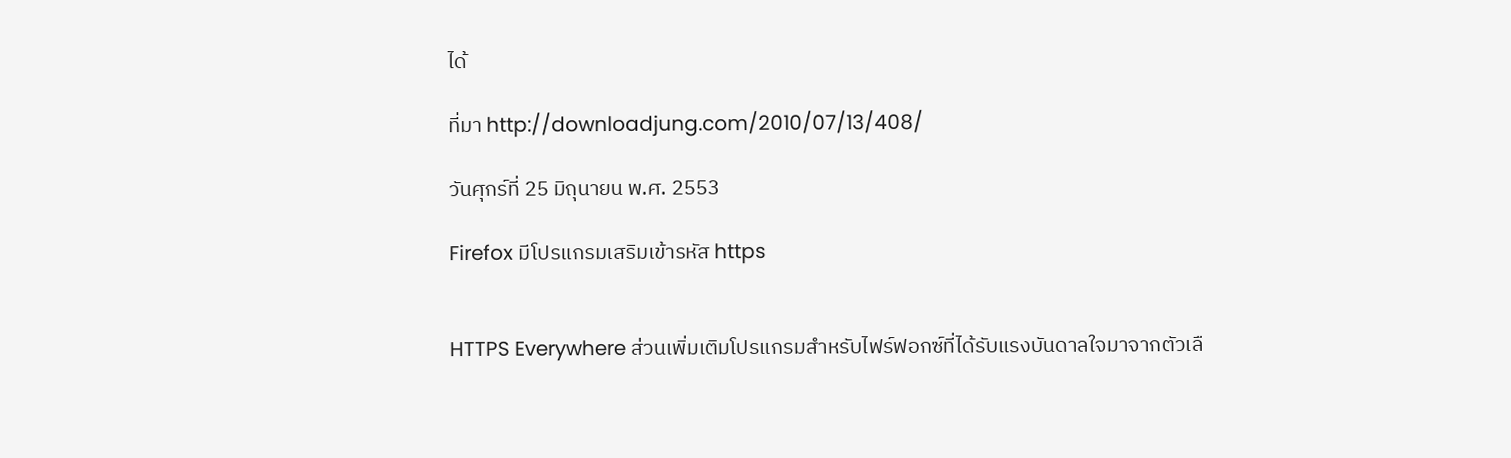ได้

ที่มา http://downloadjung.com/2010/07/13/408/

วันศุกร์ที่ 25 มิถุนายน พ.ศ. 2553

Firefox มีโปรแกรมเสริมเข้ารหัส https


HTTPS Everywhere ส่วนเพิ่มเติมโปรแกรมสำหรับไฟร์ฟอกซ์ที่ได้รับแรงบันดาลใจมาจากตัวเลื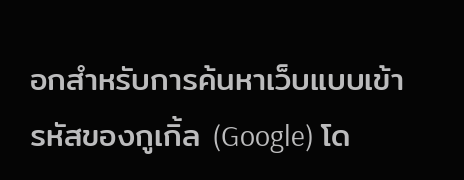อกสำหรับการค้นหาเว็บแบบเข้ารหัสของกูเกิ้ล (Google) โด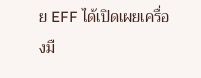ย EFF ได้เปิดเผยเครื่องมื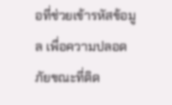อที่ช่วยเข้ารหัสข้อมูล เพื่อความปลอดภัยขณะที่ติด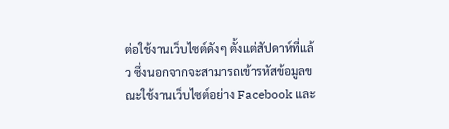ต่อใช้งานเว็บไซต์ดังๆ ตั้งแต่สัปดาห์ที่แล้ว ซึ่งนอกจากจะสามารถเข้ารหัสข้อมูลขณะใช้งานเว็บไซต์อย่าง Facebook และ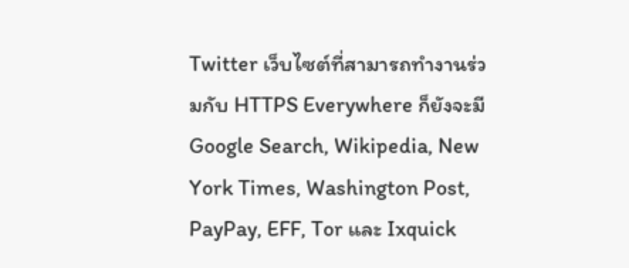Twitter เว็บไซต์ที่สามารถทำงานร่วมกับ HTTPS Everywhere ก็ยังจะมี Google Search, Wikipedia, New York Times, Washington Post, PayPay, EFF, Tor และ Ixquick